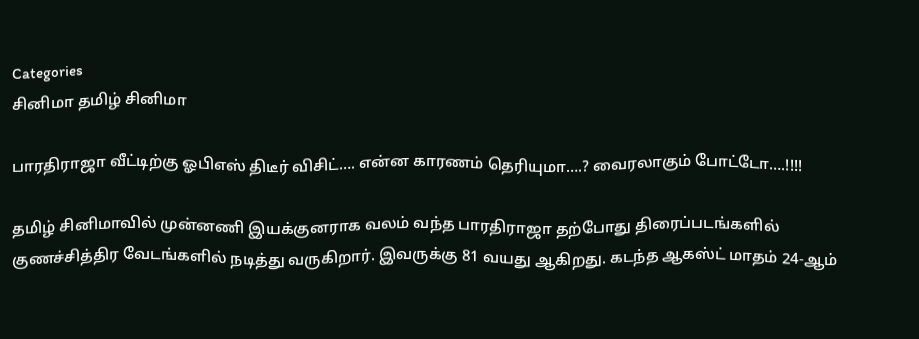Categories
சினிமா தமிழ் சினிமா

பாரதிராஜா வீட்டிற்கு ஓபிஎஸ் திடீர் விசிட்…. என்ன காரணம் தெரியுமா….? வைரலாகும் போட்டோ….!!!!

தமிழ் சினிமாவில் முன்னணி இயக்குனராக வலம் வந்த பாரதிராஜா தற்போது திரைப்படங்களில் குணச்சித்திர வேடங்களில் நடித்து வருகிறார். இவருக்கு 81 வயது ஆகிறது. கடந்த ஆகஸ்ட் மாதம் 24-ஆம்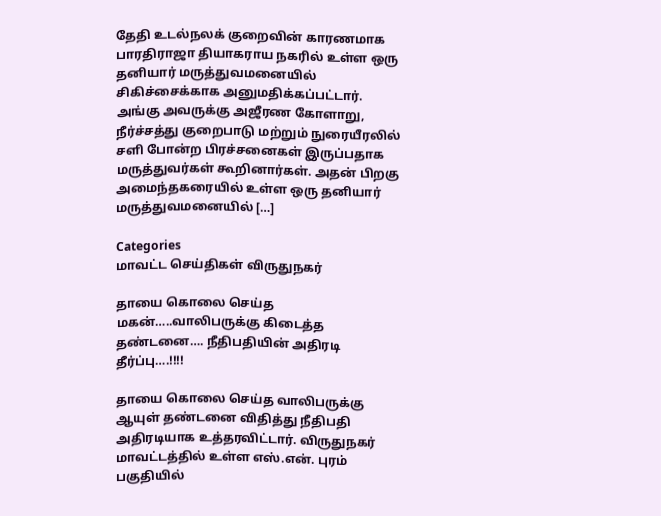தேதி உடல்நலக் குறைவின் காரணமாக பாரதிராஜா தியாகராய நகரில் உள்ள ஒரு தனியார் மருத்துவமனையில் சிகிச்சைக்காக அனுமதிக்கப்பட்டார். அங்கு அவருக்கு அஜீரண கோளாறு, நீர்ச்சத்து குறைபாடு மற்றும் நுரையீரலில் சளி போன்ற பிரச்சனைகள் இருப்பதாக மருத்துவர்கள் கூறினார்கள். அதன் பிறகு அமைந்தகரையில் உள்ள ஒரு தனியார் மருத்துவமனையில் […]

Categories
மாவட்ட செய்திகள் விருதுநகர்

தாயை கொலை செய்த மகன்…..வாலிபருக்கு கிடைத்த தண்டனை…. நீதிபதியின் அதிரடி தீர்ப்பு….!!!!

தாயை கொலை செய்த வாலிபருக்கு ஆயுள் தண்டனை விதித்து நீதிபதி அதிரடியாக உத்தரவிட்டார். விருதுநகர் மாவட்டத்தில் உள்ள எஸ்.என். புரம் பகுதியில்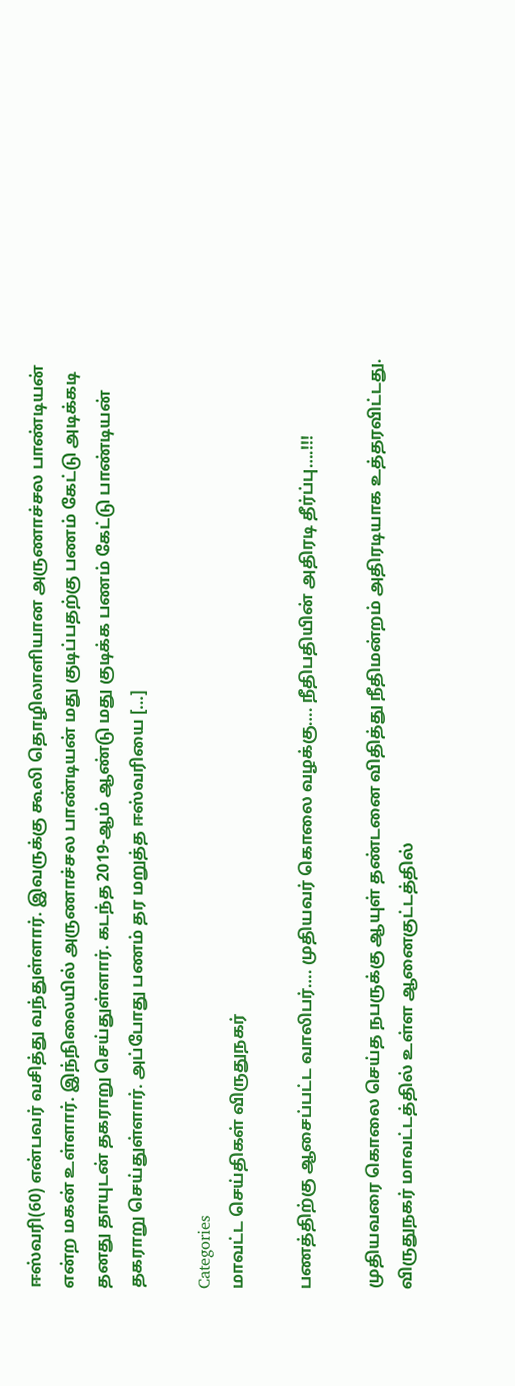ஈஸ்வரி(60) என்பவர் வசித்து வந்துள்ளார். இவருக்கு கூலி தொழிலாளியான அருணாச்சல பாண்டியன் என்ற மகன் உள்ளார். இந்நிலையில் அருணாச்சல பாண்டியன் மது குடிப்பதற்கு பணம் கேட்டு அடிக்கடி தனது தாயுடன் தகராறு செய்துள்ளார். கடந்த 2019-ஆம் ஆண்டு மது குடிக்க பணம் கேட்டு பாண்டியன் தகராறு செய்துள்ளார். அப்போது பணம் தர மறுத்த ஈஸ்வரியை […]

Categories
மாவட்ட செய்திகள் விருதுநகர்

பணத்திற்கு ஆசைப்பட்ட வாலிபர்…. முதியவர் கொலை வழக்கு…. நீதிபதியின் அதிரடி தீர்ப்பு….!!!

முதியவரை கொலை செய்த நபருக்கு ஆயுள் தண்டனை விதித்து நீதிமன்றம் அதிரடியாக உத்தரவிட்டது. விருதுநகர் மாவட்டத்தில் உள்ள ஆனைகுட்டத்தில்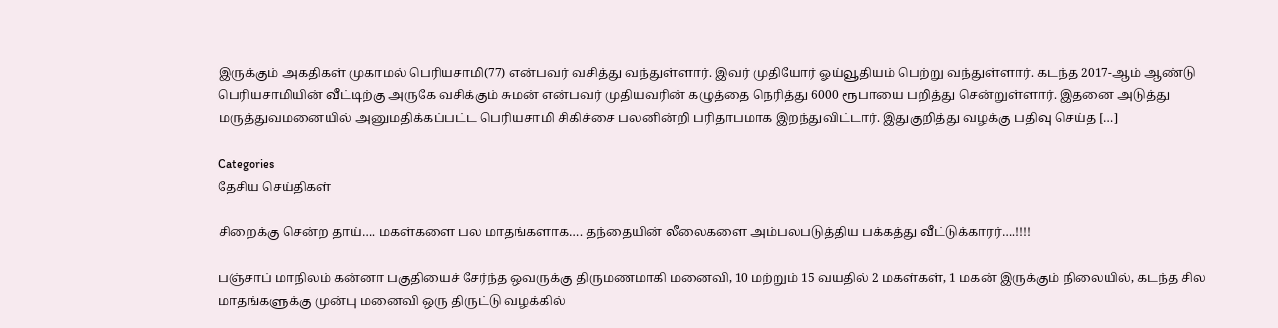இருக்கும் அகதிகள் முகாமல் பெரியசாமி(77) என்பவர் வசித்து வந்துள்ளார். இவர் முதியோர் ஓய்வூதியம் பெற்று வந்துள்ளார். கடந்த 2017-ஆம் ஆண்டு பெரியசாமியின் வீட்டிற்கு அருகே வசிக்கும் சுமன் என்பவர் முதியவரின் கழுத்தை நெரித்து 6000 ரூபாயை பறித்து சென்றுள்ளார். இதனை அடுத்து மருத்துவமனையில் அனுமதிக்கப்பட்ட பெரியசாமி சிகிச்சை பலனின்றி பரிதாபமாக இறந்துவிட்டார். இதுகுறித்து வழக்கு பதிவு செய்த […]

Categories
தேசிய செய்திகள்

சிறைக்கு சென்ற தாய்…. மகள்களை பல மாதங்களாக…. தந்தையின் லீலைகளை அம்பலபடுத்திய பக்கத்து வீட்டுக்காரர்….!!!!

பஞ்சாப் மாநிலம் கன்னா பகுதியைச் சேர்ந்த ஒவருக்கு திருமணமாகி மனைவி, 10 மற்றும் 15 வயதில் 2 மகள்கள், 1 மகன் இருக்கும் நிலையில், கடந்த சில மாதங்களுக்கு முன்பு மனைவி ஒரு திருட்டு வழக்கில்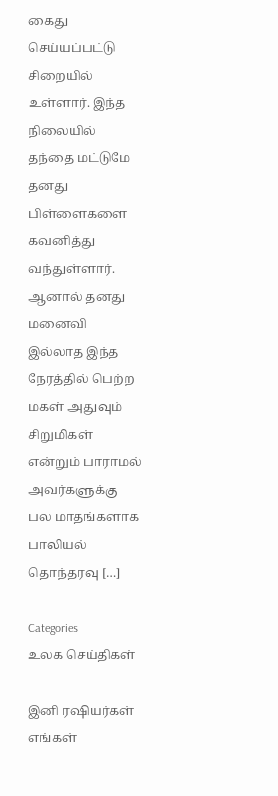கைது செய்யப்பட்டு சிறையில் உள்ளார். இந்த நிலையில் தந்தை மட்டுமே தனது பிள்ளைகளை கவனித்து வந்துள்ளார். ஆனால் தனது மனைவி இல்லாத இந்த நேரத்தில் பெற்ற மகள் அதுவும் சிறுமிகள் என்றும் பாராமல் அவர்களுக்கு பல மாதங்களாக பாலியல் தொந்தரவு […]

Categories
உலக செய்திகள்

இனி ரஷியர்கள் எங்கள்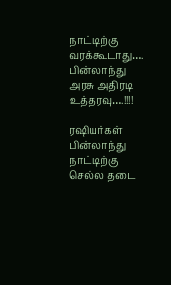நாட்டிற்கு வரக்கூடாது…. பின்லாந்து அரசு அதிரடி உத்தரவு….!!!!

ரஷியர்கள் பின்லாந்து நாட்டிற்கு  செல்ல தடை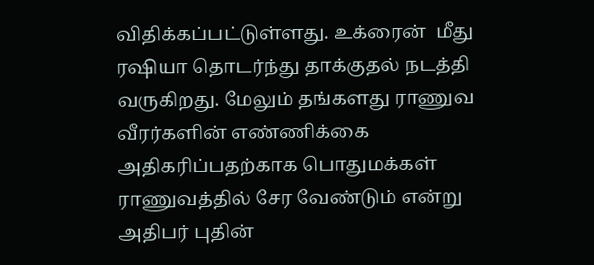விதிக்கப்பட்டுள்ளது. உக்ரைன்  மீது ரஷியா தொடர்ந்து தாக்குதல் நடத்தி வருகிறது. மேலும் தங்களது ராணுவ வீரர்களின் எண்ணிக்கை அதிகரிப்பதற்காக பொதுமக்கள் ராணுவத்தில் சேர வேண்டும் என்று அதிபர் புதின்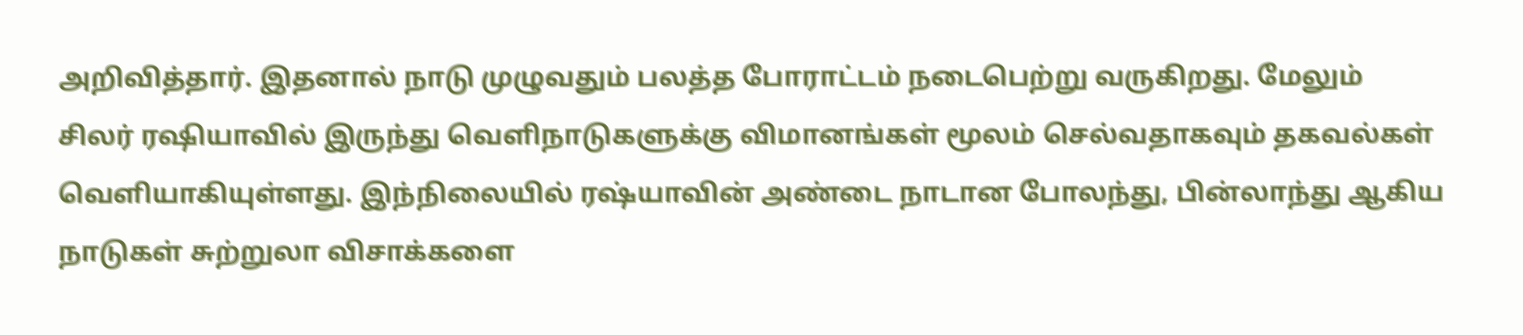அறிவித்தார். இதனால் நாடு முழுவதும் பலத்த போராட்டம் நடைபெற்று வருகிறது. மேலும் சிலர் ரஷியாவில் இருந்து வெளிநாடுகளுக்கு விமானங்கள் மூலம் செல்வதாகவும் தகவல்கள் வெளியாகியுள்ளது. இந்நிலையில் ரஷ்யாவின் அண்டை நாடான போலந்து, பின்லாந்து ஆகிய நாடுகள் சுற்றுலா விசாக்களை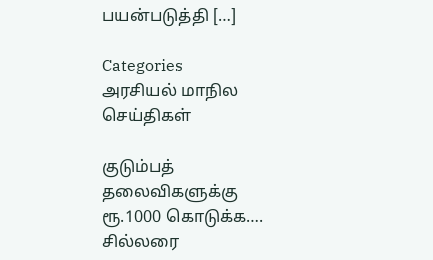பயன்படுத்தி […]

Categories
அரசியல் மாநில செய்திகள்

குடும்பத் தலைவிகளுக்கு ரூ.1000 கொடுக்க…. சில்லரை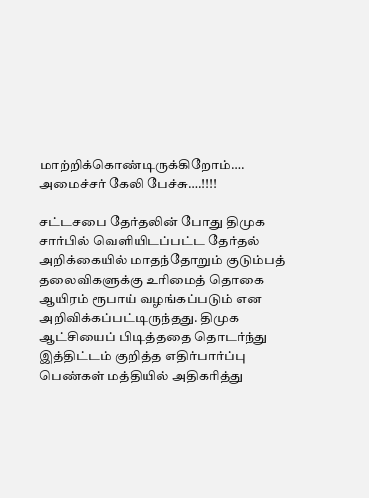மாற்றிக்கொண்டிருக்கிறோம்…. அமைச்சர் கேலி பேச்சு….!!!!

சட்டசபை தேர்தலின் போது திமுக சார்பில் வெளியிடப்பட்ட தேர்தல் அறிக்கையில் மாதந்தோறும் குடும்பத் தலைவிகளுக்கு உரிமைத் தொகை ஆயிரம் ரூபாய் வழங்கப்படும் என அறிவிக்கப்பட்டிருந்தது. திமுக ஆட்சியைப் பிடித்ததை தொடர்ந்து இத்திட்டம் குறித்த எதிர்பார்ப்பு பெண்கள் மத்தியில் அதிகரித்து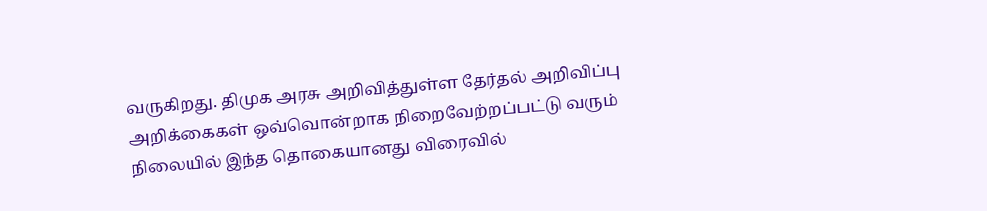வருகிறது. திமுக அரசு அறிவித்துள்ள தேர்தல் அறிவிப்பு அறிக்கைகள் ஒவ்வொன்றாக நிறைவேற்றப்பட்டு வரும் நிலையில் இந்த தொகையானது விரைவில்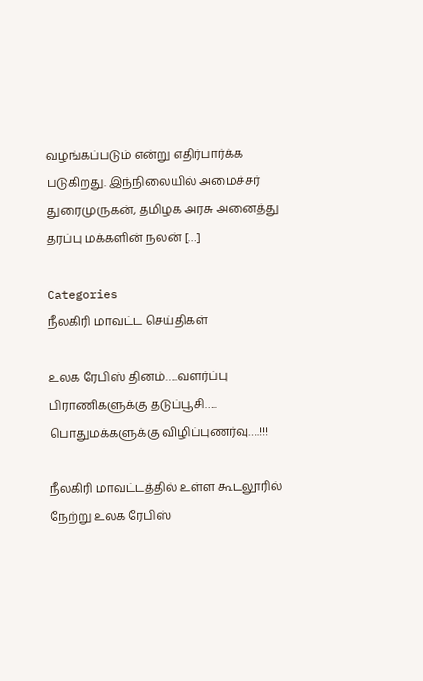வழங்கப்படும் என்று எதிர்பார்க்க படுகிறது. இந்நிலையில் அமைச்சர் துரைமுருகன், தமிழக அரசு அனைத்து தரப்பு மக்களின் நலன் […]

Categories
நீலகிரி மாவட்ட செய்திகள்

உலக ரேபிஸ் தினம்…..வளர்ப்பு பிராணிகளுக்கு தடுப்பூசி….. பொதுமக்களுக்கு விழிப்புணர்வு….!!!

நீலகிரி மாவட்டத்தில் உள்ள கூடலூரில் நேற்று உலக ரேபிஸ்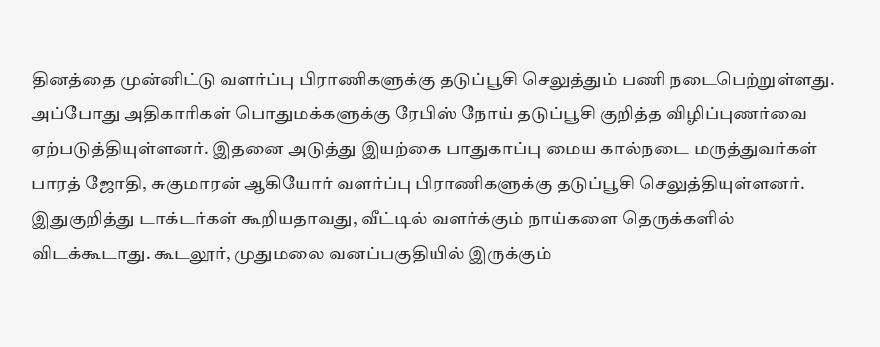தினத்தை முன்னிட்டு வளர்ப்பு பிராணிகளுக்கு தடுப்பூசி செலுத்தும் பணி நடைபெற்றுள்ளது. அப்போது அதிகாரிகள் பொதுமக்களுக்கு ரேபிஸ் நோய் தடுப்பூசி குறித்த விழிப்புணர்வை ஏற்படுத்தியுள்ளனர். இதனை அடுத்து இயற்கை பாதுகாப்பு மைய கால்நடை மருத்துவர்கள் பாரத் ஜோதி, சுகுமாரன் ஆகியோர் வளர்ப்பு பிராணிகளுக்கு தடுப்பூசி செலுத்தியுள்ளனர். இதுகுறித்து டாக்டர்கள் கூறியதாவது, வீட்டில் வளர்க்கும் நாய்களை தெருக்களில் விடக்கூடாது. கூடலூர், முதுமலை வனப்பகுதியில் இருக்கும்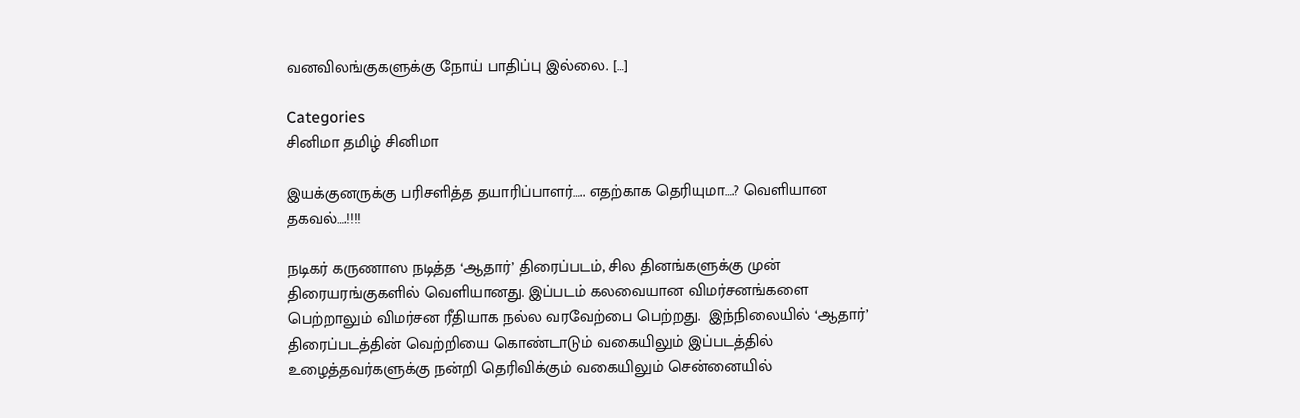வனவிலங்குகளுக்கு நோய் பாதிப்பு இல்லை. […]

Categories
சினிமா தமிழ் சினிமா

இயக்குனருக்கு பரிசளித்த தயாரிப்பாளர்….. எதற்காக தெரியுமா….? வெளியான தகவல்….!!!!

நடிகர் கருணாஸ நடித்த ‘ஆதார்’ திரைப்படம், சில தினங்களுக்கு முன் திரையரங்குகளில் வெளியானது. இப்படம் கலவையான விமர்சனங்களை பெற்றாலும் விமர்சன ரீதியாக நல்ல வரவேற்பை பெற்றது.  இந்நிலையில் ‘ஆதார்’ திரைப்படத்தின் வெற்றியை கொண்டாடும் வகையிலும் இப்படத்தில் உழைத்தவர்களுக்கு நன்றி தெரிவிக்கும் வகையிலும் சென்னையில்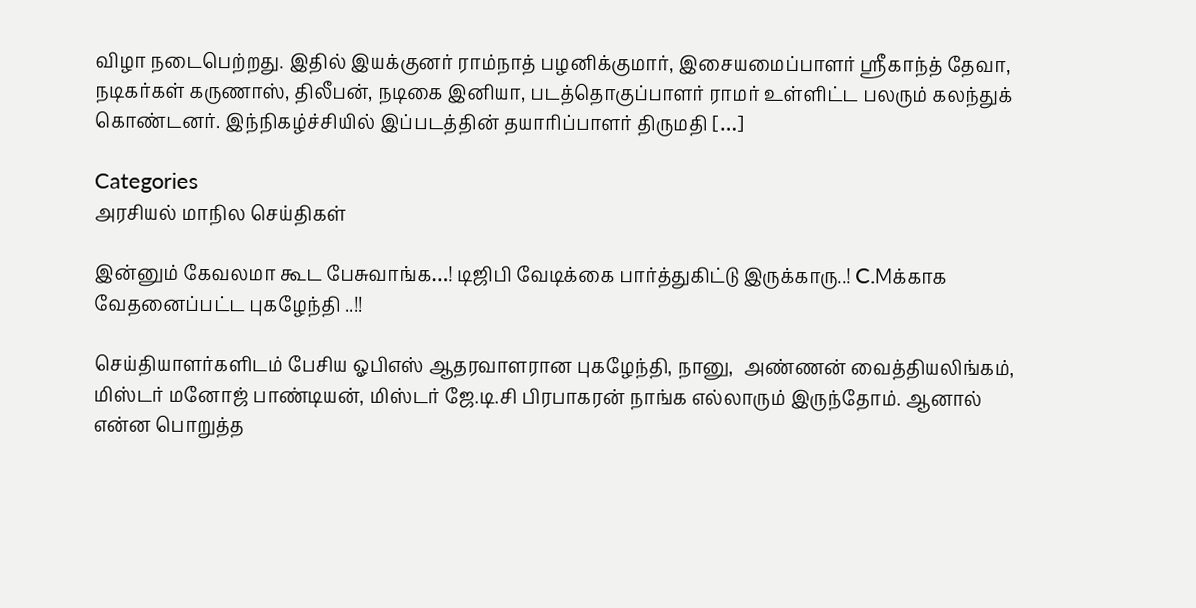விழா நடைபெற்றது. இதில் இயக்குனர் ராம்நாத் பழனிக்குமார், இசையமைப்பாளர் ஸ்ரீகாந்த் தேவா, நடிகர்கள் கருணாஸ், திலீபன், நடிகை இனியா, படத்தொகுப்பாளர் ராமர் உள்ளிட்ட பலரும் கலந்துக் கொண்டனர். இந்நிகழ்ச்சியில் இப்படத்தின் தயாரிப்பாளர் திருமதி […]

Categories
அரசியல் மாநில செய்திகள்

இன்னும் கேவலமா கூட பேசுவாங்க…! டிஜிபி வேடிக்கை பார்த்துகிட்டு இருக்காரு..! C.Mக்காக வேதனைப்பட்ட புகழேந்தி ..!!

செய்தியாளர்களிடம் பேசிய ஓபிஎஸ் ஆதரவாளரான புகழேந்தி, நானு,  அண்ணன் வைத்தியலிங்கம், மிஸ்டர் மனோஜ் பாண்டியன், மிஸ்டர் ஜே.டி.சி பிரபாகரன் நாங்க எல்லாரும் இருந்தோம். ஆனால்  என்ன பொறுத்த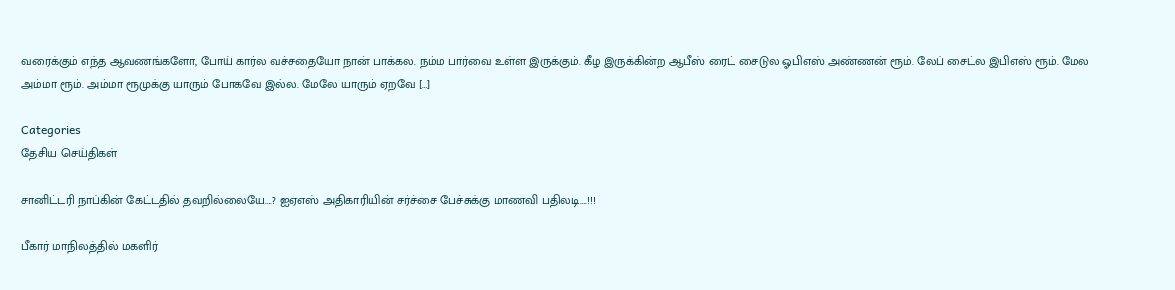வரைக்கும் எந்த ஆவணங்களோ, போய் கார்ல வச்சதையோ நான் பாக்கல. நம்ம பார்வை உள்ள இருக்கும். கீழ இருக்கின்ற ஆபீஸ் ரைட் சைடுல ஓபிஎஸ் அண்ணன் ரூம். லேப் சைட்ல இபிஎஸ் ரூம். மேல அம்மா ரூம். அம்மா ரூமுக்கு யாரும் போகவே இல்ல. மேலே யாரும் ஏறவே […]

Categories
தேசிய செய்திகள்

சானிட்டரி நாப்கின் கேட்டதில் தவறில்லையே….? ஐஏஎஸ் அதிகாரியின் சர்ச்சை பேச்சுக்கு மாணவி பதிலடி….!!!

பீகார் மாநிலத்தில் மகளிர்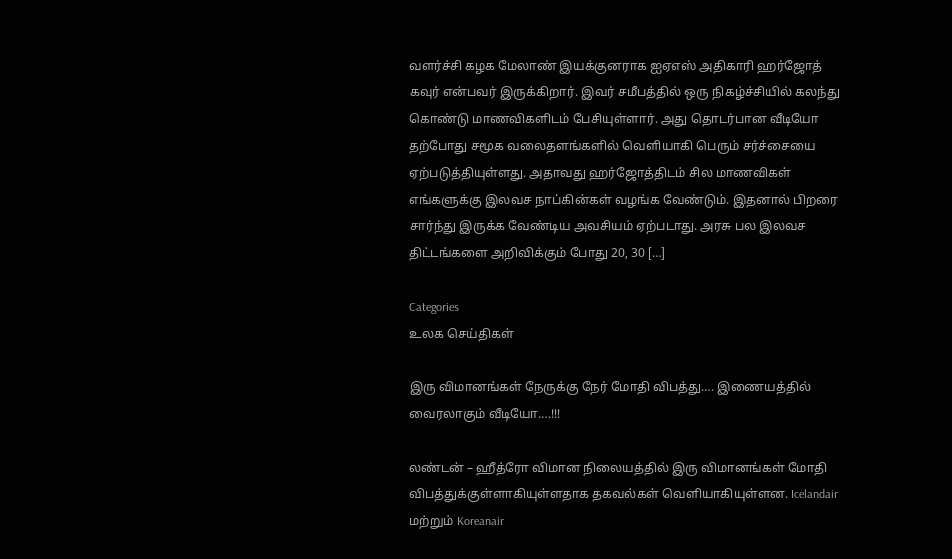வளர்ச்சி கழக மேலாண் இயக்குனராக ஐஏஎஸ் அதிகாரி ஹர்ஜோத் கவுர் என்பவர் இருக்கிறார். இவர் சமீபத்தில் ஒரு நிகழ்ச்சியில் கலந்து கொண்டு மாணவிகளிடம் பேசியுள்ளார். அது தொடர்பான வீடியோ தற்போது சமூக வலைதளங்களில் வெளியாகி பெரும் சர்ச்சையை ஏற்படுத்தியுள்ளது. அதாவது ஹர்ஜோத்திடம் சில மாணவிகள் எங்களுக்கு இலவச நாப்கின்கள் வழங்க வேண்டும். இதனால் பிறரை சார்ந்து இருக்க வேண்டிய அவசியம் ஏற்படாது. அரசு பல இலவச திட்டங்களை அறிவிக்கும் போது 20, 30 […]

Categories
உலக செய்திகள்

இரு விமானங்கள் நேருக்கு நேர் மோதி விபத்து…. இணையத்தில் வைரலாகும் வீடியோ….!!!

லண்டன் – ஹீத்ரோ விமான நிலையத்தில் இரு விமானங்கள் மோதி விபத்துக்குள்ளாகியுள்ளதாக தகவல்கள் வெளியாகியுள்ளன. Icelandair மற்றும் Koreanair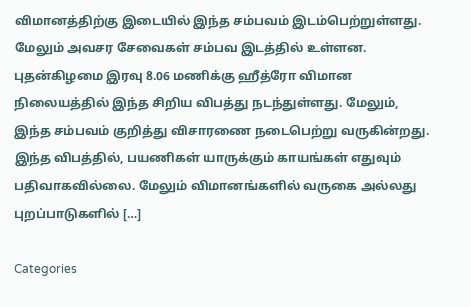விமானத்திற்கு இடையில் இந்த சம்பவம் இடம்பெற்றுள்ளது. மேலும் அவசர சேவைகள் சம்பவ இடத்தில் உள்ளன. புதன்கிழமை இரவு 8.06 மணிக்கு ஹீத்ரோ விமான நிலையத்தில் இந்த சிறிய விபத்து நடந்துள்ளது. மேலும், இந்த சம்பவம் குறித்து விசாரணை நடைபெற்று வருகின்றது. இந்த விபத்தில், பயணிகள் யாருக்கும் காயங்கள் எதுவும் பதிவாகவில்லை. மேலும் விமானங்களில் வருகை அல்லது புறப்பாடுகளில் […]

Categories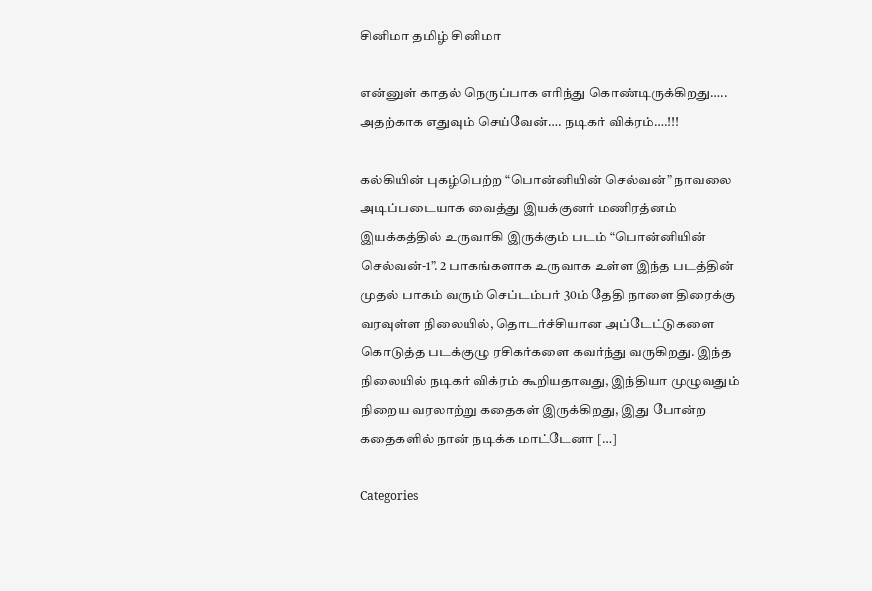சினிமா தமிழ் சினிமா

என்னுள் காதல் நெருப்பாக எரிந்து கொண்டிருக்கிறது….. அதற்காக எதுவும் செய்வேன்…. நடிகர் விக்ரம்….!!!

கல்கியின் புகழ்பெற்ற “பொன்னியின் செல்வன்” நாவலை அடிப்படையாக வைத்து இயக்குனர் மணிரத்னம் இயக்கத்தில் உருவாகி இருக்கும் படம் “பொன்னியின் செல்வன்-1”. 2 பாகங்களாக உருவாக உள்ள இந்த படத்தின் முதல் பாகம் வரும் செப்டம்பர் 30ம் தேதி நாளை திரைக்கு வரவுள்ள நிலையில், தொடர்ச்சியான அப்டேட்டுகளை கொடுத்த படக்குழு ரசிகர்களை கவர்ந்து வருகிறது. இந்த நிலையில் நடிகர் விக்ரம் கூறியதாவது, இந்தியா முழுவதும் நிறைய வரலாற்று கதைகள் இருக்கிறது, இது போன்ற கதைகளில் நான் நடிக்க மாட்டேனா […]

Categories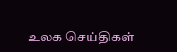உலக செய்திகள்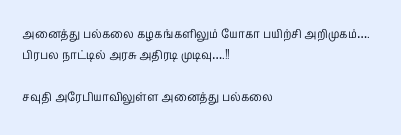அனைத்து பல்கலை கழகங்களிலும் யோகா பயிற்சி அறிமுகம்…. பிரபல நாட்டில் அரசு அதிரடி முடிவு….!!

சவுதி அரேபியாவிலுள்ள அனைத்து பல்கலை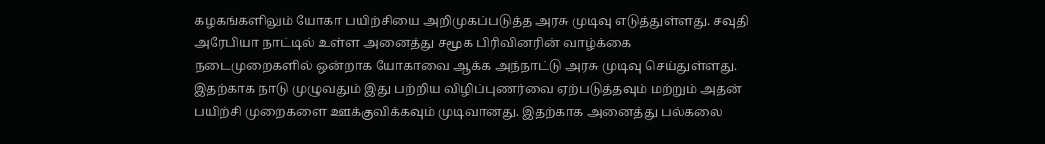கழகங்களிலும் யோகா பயிற்சியை அறிமுகப்படுத்த அரசு முடிவு எடுத்துள்ளது. சவுதி அரேபியா நாட்டில் உள்ள அனைத்து சமூக பிரிவினரின் வாழ்க்கை நடைமுறைகளில் ஒன்றாக யோகாவை ஆக்க அந்நாட்டு அரசு முடிவு செய்துள்ளது. இதற்காக நாடு முழுவதும் இது பற்றிய விழிப்புணர்வை ஏற்படுத்தவும் மற்றும் அதன் பயிற்சி முறைகளை ஊக்குவிக்கவும் முடிவானது. இதற்காக அனைத்து பல்கலை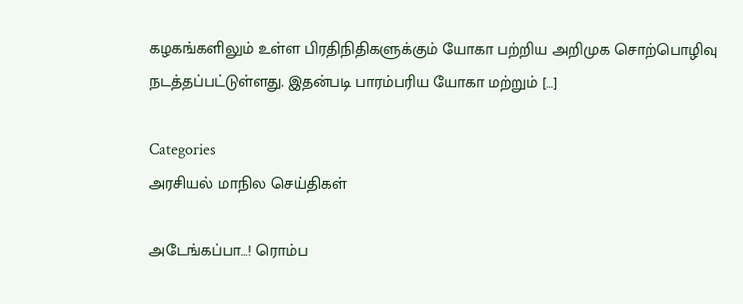கழகங்களிலும் உள்ள பிரதிநிதிகளுக்கும் யோகா பற்றிய அறிமுக சொற்பொழிவு நடத்தப்பட்டுள்ளது. இதன்படி பாரம்பரிய யோகா மற்றும் […]

Categories
அரசியல் மாநில செய்திகள்

அடேங்கப்பா…! ரொம்ப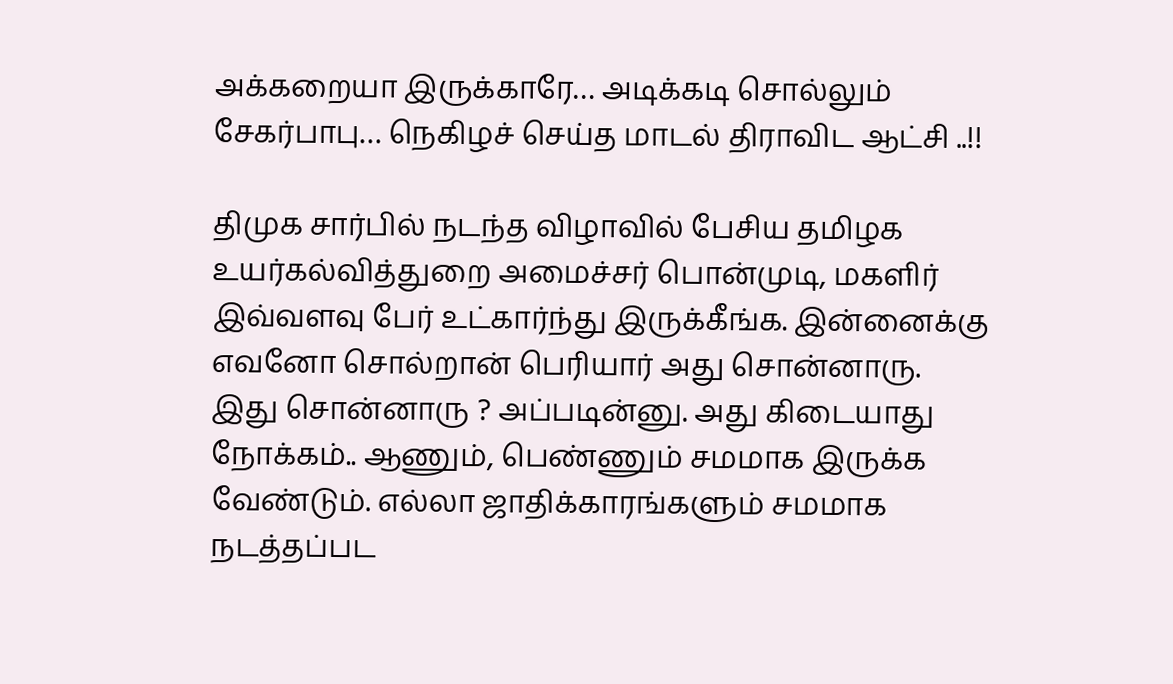அக்கறையா இருக்காரே… அடிக்கடி சொல்லும் சேகர்பாபு… நெகிழச் செய்த மாடல் திராவிட ஆட்சி ..!!

திமுக சார்பில் நடந்த விழாவில் பேசிய தமிழக உயர்கல்வித்துறை அமைச்சர் பொன்முடி, மகளிர் இவ்வளவு பேர் உட்கார்ந்து இருக்கீங்க. இன்னைக்கு எவனோ சொல்றான் பெரியார் அது சொன்னாரு. இது சொன்னாரு ? அப்படின்னு. அது கிடையாது நோக்கம்.. ஆணும், பெண்ணும் சமமாக இருக்க வேண்டும். எல்லா ஜாதிக்காரங்களும் சமமாக நடத்தப்பட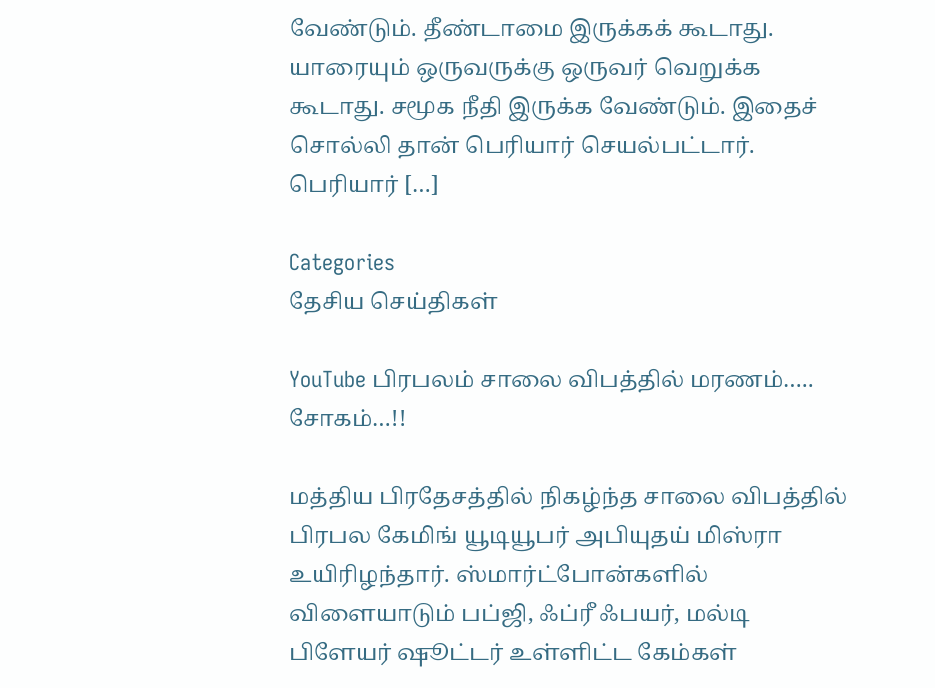வேண்டும். தீண்டாமை இருக்கக் கூடாது.  யாரையும் ஒருவருக்கு ஒருவர் வெறுக்க கூடாது. சமூக நீதி இருக்க வேண்டும். இதைச் சொல்லி தான் பெரியார் செயல்பட்டார். பெரியார் […]

Categories
தேசிய செய்திகள்

YouTube பிரபலம் சாலை விபத்தில் மரணம்….. சோகம்…!!

மத்திய பிரதேசத்தில் நிகழ்ந்த சாலை விபத்தில் பிரபல கேமிங் யூடியூபர் அபியுதய் மிஸ்ரா உயிரிழந்தார். ஸ்மார்ட்போன்களில் விளையாடும் பப்ஜி, ஃப்ரீ ஃபயர், மல்டி பிளேயர் ஷூட்டர் உள்ளிட்ட கேம்கள்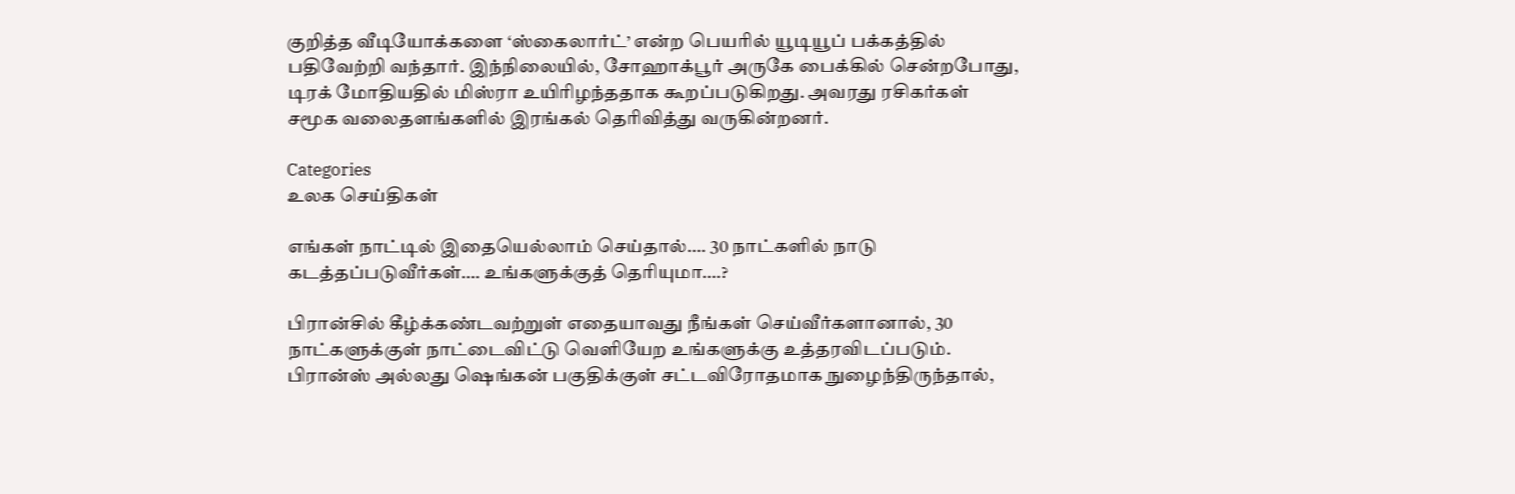குறித்த வீடியோக்களை ‘ஸ்கைலார்ட்’ என்ற பெயரில் யூடியூப் பக்கத்தில் பதிவேற்றி வந்தார். இந்நிலையில், சோஹாக்பூர் அருகே பைக்கில் சென்றபோது, டிரக் மோதியதில் மிஸ்ரா உயிரிழந்ததாக கூறப்படுகிறது. அவரது ரசிகர்கள் சமூக வலைதளங்களில் இரங்கல் தெரிவித்து வருகின்றனர்.

Categories
உலக செய்திகள்

எங்கள் நாட்டில் இதையெல்லாம் செய்தால்…. 30 நாட்களில் நாடு கடத்தப்படுவீர்கள்…. உங்களுக்குத் தெரியுமா….?

பிரான்சில் கீழ்க்கண்டவற்றுள் எதையாவது நீங்கள் செய்வீர்களானால், 30 நாட்களுக்குள் நாட்டைவிட்டு வெளியேற உங்களுக்கு உத்தரவிடப்படும். பிரான்ஸ் அல்லது ஷெங்கன் பகுதிக்குள் சட்டவிரோதமாக நுழைந்திருந்தால்,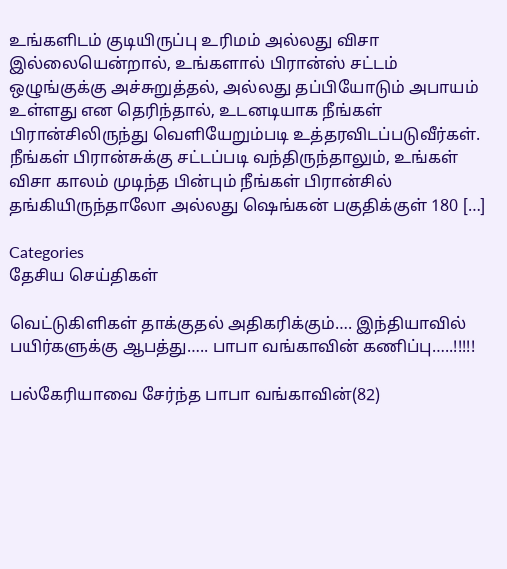உங்களிடம் குடியிருப்பு உரிமம் அல்லது விசா இல்லையென்றால், உங்களால் பிரான்ஸ் சட்டம் ஒழுங்குக்கு அச்சுறுத்தல், அல்லது தப்பியோடும் அபாயம் உள்ளது என தெரிந்தால், உடனடியாக நீங்கள் பிரான்சிலிருந்து வெளியேறும்படி உத்தரவிடப்படுவீர்கள். நீங்கள் பிரான்சுக்கு சட்டப்படி வந்திருந்தாலும், உங்கள் விசா காலம் முடிந்த பின்பும் நீங்கள் பிரான்சில் தங்கியிருந்தாலோ அல்லது ஷெங்கன் பகுதிக்குள் 180 […]

Categories
தேசிய செய்திகள்

வெட்டுகிளிகள் தாக்குதல் அதிகரிக்கும்…. இந்தியாவில் பயிர்களுக்கு ஆபத்து….. பாபா வங்காவின் கணிப்பு…..!!!!!

பல்கேரியாவை சேர்ந்த பாபா வங்காவின்(82)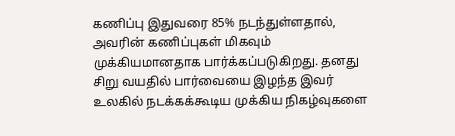கணிப்பு இதுவரை 85% நடந்துள்ளதால், அவரின் கணிப்புகள் மிகவும் முக்கியமானதாக பார்க்கப்படுகிறது. தனது சிறு வயதில் பார்வையை இழந்த இவர் உலகில் நடக்கக்கூடிய முக்கிய நிகழ்வுகளை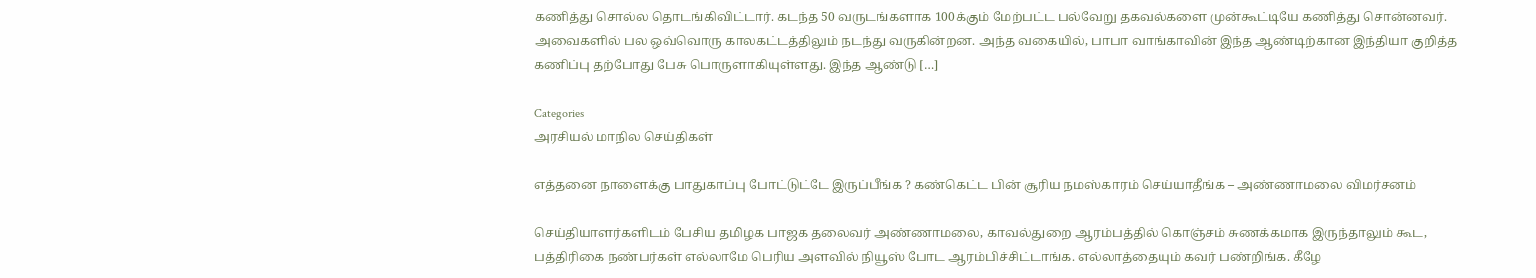கணித்து சொல்ல தொடங்கிவிட்டார். கடந்த 50 வருடங்களாக 100க்கும் மேற்பட்ட பல்வேறு தகவல்களை முன்கூட்டியே கணித்து சொன்னவர். அவைகளில் பல ஒவ்வொரு காலகட்டத்திலும் நடந்து வருகின்றன. அந்த வகையில், பாபா வாங்காவின் இந்த ஆண்டிற்கான இந்தியா குறித்த கணிப்பு தற்போது பேசு பொருளாகியுள்ளது. இந்த ஆண்டு […]

Categories
அரசியல் மாநில செய்திகள்

எத்தனை நாளைக்கு பாதுகாப்பு போட்டுட்டே இருப்பீங்க ? கண்கெட்ட பின் சூரிய நமஸ்காரம் செய்யாதீங்க – அண்ணாமலை விமர்சனம்

செய்தியாளர்களிடம் பேசிய தமிழக பாஜக தலைவர் அண்ணாமலை, காவல்துறை ஆரம்பத்தில் கொஞ்சம் சுணக்கமாக இருந்தாலும் கூட,  பத்திரிகை நண்பர்கள் எல்லாமே பெரிய அளவில் நியூஸ் போட ஆரம்பிச்சிட்டாங்க. எல்லாத்தையும் கவர் பண்றிங்க. கீழே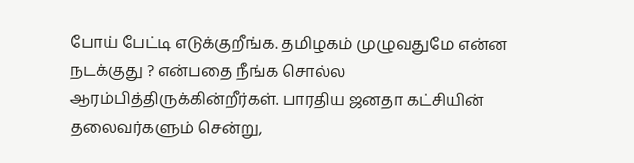போய் பேட்டி எடுக்குறீங்க. தமிழகம் முழுவதுமே என்ன நடக்குது ? என்பதை நீங்க சொல்ல ஆரம்பித்திருக்கின்றீர்கள். பாரதிய ஜனதா கட்சியின் தலைவர்களும் சென்று,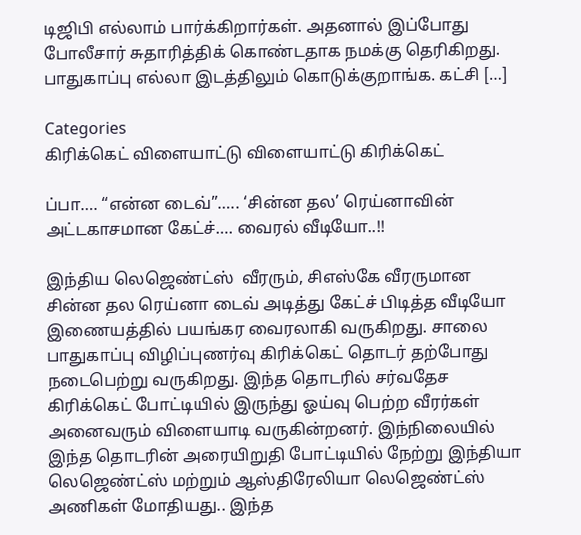டிஜிபி எல்லாம் பார்க்கிறார்கள். அதனால் இப்போது போலீசார் சுதாரித்திக் கொண்டதாக நமக்கு தெரிகிறது. பாதுகாப்பு எல்லா இடத்திலும் கொடுக்குறாங்க. கட்சி […]

Categories
கிரிக்கெட் விளையாட்டு விளையாட்டு கிரிக்கெட்

ப்பா…. “என்ன டைவ்”….. ‘சின்ன தல’ ரெய்னாவின் அட்டகாசமான கேட்ச்…. வைரல் வீடியோ..!!

இந்திய லெஜெண்ட்ஸ்  வீரரும், சிஎஸ்கே வீரருமான சின்ன தல ரெய்னா டைவ் அடித்து கேட்ச் பிடித்த வீடியோ இணையத்தில் பயங்கர வைரலாகி வருகிறது. சாலை பாதுகாப்பு விழிப்புணர்வு கிரிக்கெட் தொடர் தற்போது நடைபெற்று வருகிறது. இந்த தொடரில் சர்வதேச கிரிக்கெட் போட்டியில் இருந்து ஓய்வு பெற்ற வீரர்கள் அனைவரும் விளையாடி வருகின்றனர். இந்நிலையில் இந்த தொடரின் அரையிறுதி போட்டியில் நேற்று இந்தியா லெஜெண்ட்ஸ் மற்றும் ஆஸ்திரேலியா லெஜெண்ட்ஸ் அணிகள் மோதியது.. இந்த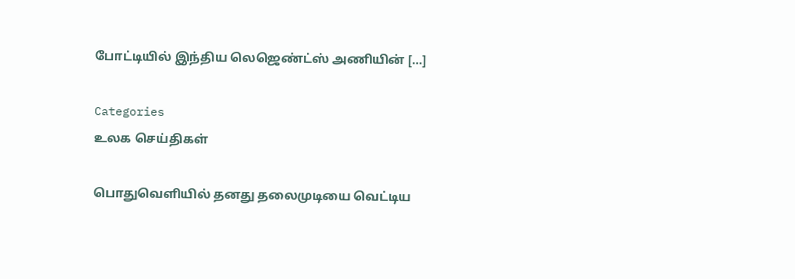போட்டியில் இந்திய லெஜெண்ட்ஸ் அணியின் […]

Categories
உலக செய்திகள்

பொதுவெளியில் தனது தலைமுடியை வெட்டிய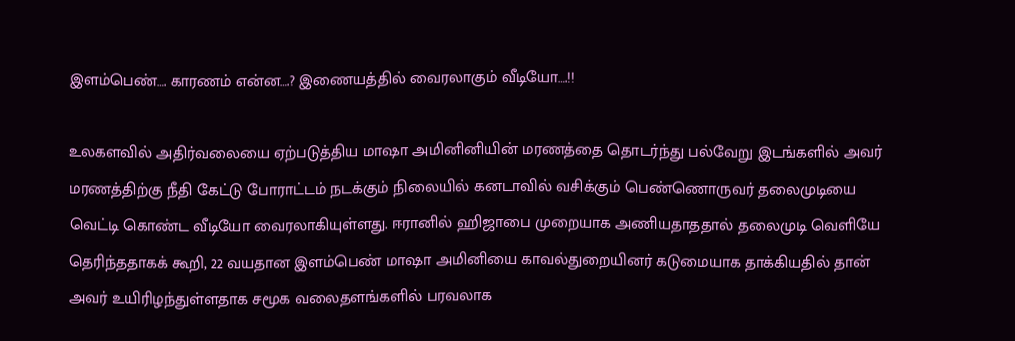இளம்பெண்…. காரணம் என்ன….? இணையத்தில் வைரலாகும் வீடியோ….!!

உலகளவில் அதிர்வலையை ஏற்படுத்திய மாஷா அமினினியின் மரணத்தை தொடர்ந்து பல்வேறு இடங்களில் அவர் மரணத்திற்கு நீதி கேட்டு போராட்டம் நடக்கும் நிலையில் கனடாவில் வசிக்கும் பெண்ணொருவர் தலைமுடியை வெட்டி கொண்ட வீடியோ வைரலாகியுள்ளது. ஈரானில் ஹிஜாபை முறையாக அணியதாததால் தலைமுடி வெளியே தெரிந்ததாகக் கூறி, 22 வயதான இளம்பெண் மாஷா அமினியை காவல்துறையினர் கடுமையாக தாக்கியதில் தான் அவர் உயிரிழந்துள்ளதாக சமூக வலைதளங்களில் பரவலாக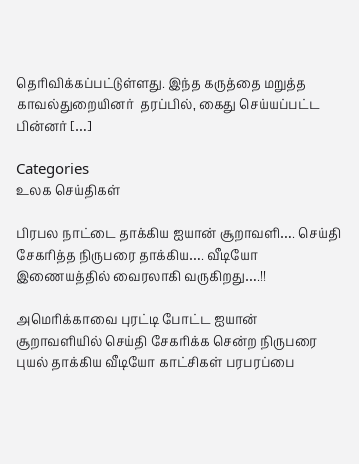தெரிவிக்கப்பட்டுள்ளது. இந்த கருத்தை மறுத்த காவல்துறையினர்  தரப்பில், கைது செய்யப்பட்ட பின்னர் […]

Categories
உலக செய்திகள்

பிரபல நாட்டை தாக்கிய ஐயான் சூறாவளி…. செய்தி சேகரித்த நிருபரை தாக்கிய…. வீடியோ இணையத்தில் வைரலாகி வருகிறது….!!

அமெரிக்காவை புரட்டி போட்ட ஐயான் சூறாவளியில் செய்தி சேகரிக்க சென்ற நிருபரை புயல் தாக்கிய வீடியோ காட்சிகள் பரபரப்பை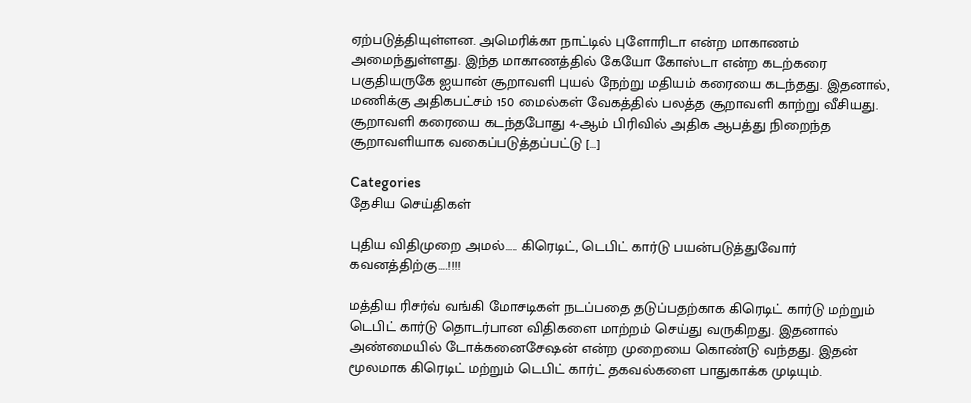ஏற்படுத்தியுள்ளன. அமெரிக்கா நாட்டில் புளோரிடா என்ற மாகாணம் அமைந்துள்ளது. இந்த மாகாணத்தில் கேயோ கோஸ்டா என்ற கடற்கரை பகுதியருகே ஐயான் சூறாவளி புயல் நேற்று மதியம் கரையை கடந்தது. இதனால், மணிக்கு அதிகபட்சம் 150 மைல்கள் வேகத்தில் பலத்த சூறாவளி காற்று வீசியது. சூறாவளி கரையை கடந்தபோது 4-ஆம் பிரிவில் அதிக ஆபத்து நிறைந்த சூறாவளியாக வகைப்படுத்தப்பட்டு […]

Categories
தேசிய செய்திகள்

புதிய விதிமுறை அமல்….. கிரெடிட், டெபிட் கார்டு பயன்படுத்துவோர் கவனத்திற்கு….!!!!

மத்திய ரிசர்வ் வங்கி மோசடிகள் நடப்பதை தடுப்பதற்காக கிரெடிட் கார்டு மற்றும் டெபிட் கார்டு தொடர்பான விதிகளை மாற்றம் செய்து வருகிறது. இதனால் அண்மையில் டோக்கனைசேஷன் என்ற முறையை கொண்டு வந்தது. இதன் மூலமாக கிரெடிட் மற்றும் டெபிட் கார்ட் தகவல்களை பாதுகாக்க முடியும்.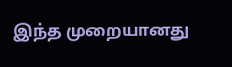இந்த முறையானது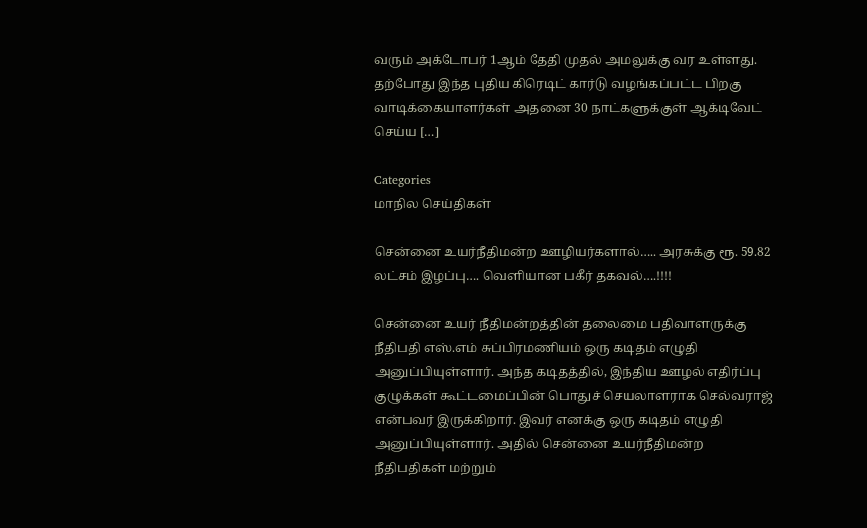வரும் அக்டோபர் 1ஆம் தேதி முதல் அமலுக்கு வர உள்ளது. தற்போது இந்த புதிய கிரெடிட் கார்டு வழங்கப்பட்ட பிறகு வாடிக்கையாளர்கள் அதனை 30 நாட்களுக்குள் ஆக்டிவேட் செய்ய […]

Categories
மாநில செய்திகள்

சென்னை உயர்நீதிமன்ற ஊழியர்களால்….. அரசுக்கு ரூ. 59.82 லட்சம் இழப்பு…. வெளியான பகீர் தகவல்….!!!!

சென்னை உயர் நீதிமன்றத்தின் தலைமை பதிவாளருக்கு நீதிபதி எஸ்.எம் சுப்பிரமணியம் ஒரு கடிதம் எழுதி அனுப்பியுள்ளார். அந்த கடிதத்தில், இந்திய ஊழல் எதிர்ப்பு குழுக்கள் கூட்டமைப்பின் பொதுச் செயலாளராக செல்வராஜ் என்பவர் இருக்கிறார். இவர் எனக்கு ஒரு கடிதம் எழுதி அனுப்பியுள்ளார். அதில் சென்னை உயர்நீதிமன்ற நீதிபதிகள் மற்றும்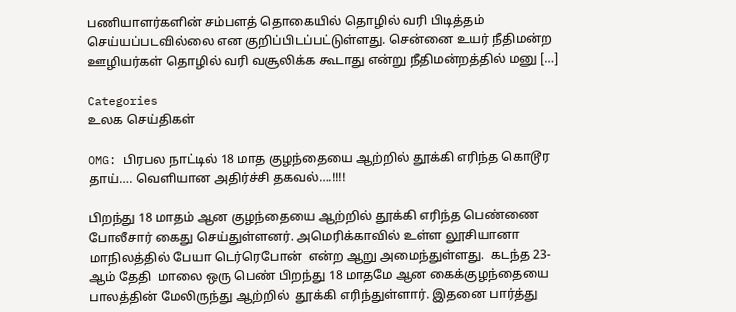பணியாளர்களின் சம்பளத் தொகையில் தொழில் வரி பிடித்தம் செய்யப்படவில்லை என குறிப்பிடப்பட்டுள்ளது. சென்னை உயர் நீதிமன்ற ஊழியர்கள் தொழில் வரி வசூலிக்க கூடாது என்று நீதிமன்றத்தில் மனு […]

Categories
உலக செய்திகள்

OMG: பிரபல நாட்டில் 18 மாத குழந்தையை ஆற்றில் தூக்கி எரிந்த கொடூர தாய்…. வெளியான அதிர்ச்சி தகவல்….!!!!

பிறந்து 18 மாதம் ஆன குழந்தையை ஆற்றில் தூக்கி எரிந்த பெண்ணை போலீசார் கைது செய்துள்ளனர். அமெரிக்காவில் உள்ள லூசியானா மாநிலத்தில் பேயா டெர்ரெபோன்  என்ற ஆறு அமைந்துள்ளது.  கடந்த 23-ஆம் தேதி  மாலை ஒரு பெண் பிறந்து 18 மாதமே ஆன கைக்குழந்தையை  பாலத்தின் மேலிருந்து ஆற்றில்  தூக்கி எரிந்துள்ளார். இதனை பார்த்து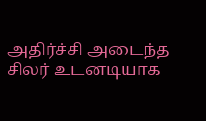அதிர்ச்சி அடைந்த சிலர் உடனடியாக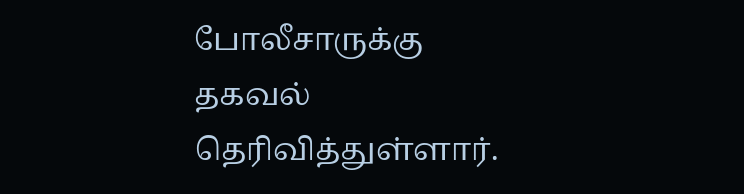போலீசாருக்கு தகவல் தெரிவித்துள்ளார்.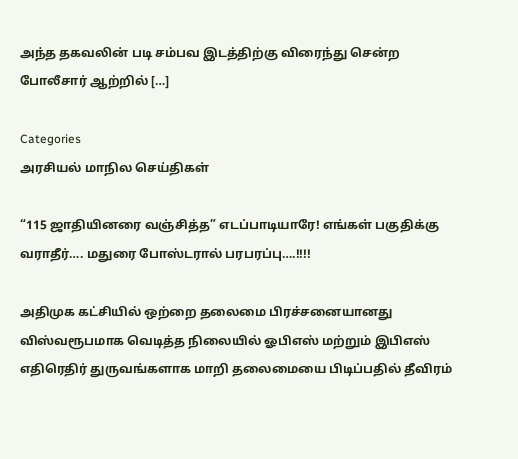அந்த தகவலின் படி சம்பவ இடத்திற்கு விரைந்து சென்ற போலீசார் ஆற்றில் […]

Categories
அரசியல் மாநில செய்திகள்

“115 ஜாதியினரை வஞ்சித்த” எடப்பாடியாரே! எங்கள் பகுதிக்கு வராதீர்…. மதுரை போஸ்டரால் பரபரப்பு….!!!!

அதிமுக கட்சியில் ஒற்றை தலைமை பிரச்சனையானது விஸ்வரூபமாக வெடித்த நிலையில் ஓபிஎஸ் மற்றும் இபிஎஸ் எதிரெதிர் துருவங்களாக மாறி தலைமையை பிடிப்பதில் தீவிரம்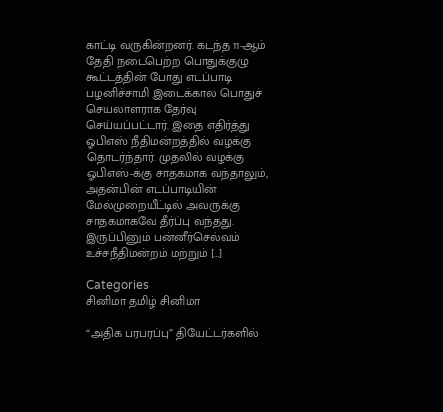காட்டி வருகின்றனர். கடந்த 11-ஆம் தேதி நடைபெற்ற பொதுக்குழு கூட்டத்தின் போது எடப்பாடி பழனிச்சாமி இடைக்கால பொதுச் செயலாளராக தேர்வு செய்யப்பட்டார். இதை எதிர்த்து ஓபிஎஸ் நீதிமன்றத்தில் வழக்கு தொடர்ந்தார். முதலில் வழக்கு ஓபிஎஸ்-க்கு சாதகமாக வந்தாலும், அதன்பின் எடப்பாடியின் மேல்முறையீட்டில் அவருக்கு சாதகமாகவே தீர்ப்பு வந்தது. இருப்பினும் பன்னீர்செல்வம் உச்சநீதிமன்றம் மற்றும் […]

Categories
சினிமா தமிழ் சினிமா

“அதிக பரபரப்பு” தியேட்டர்களில்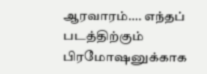ஆரவாரம்…. எந்தப் படத்திற்கும் பிரமோஷனுக்காக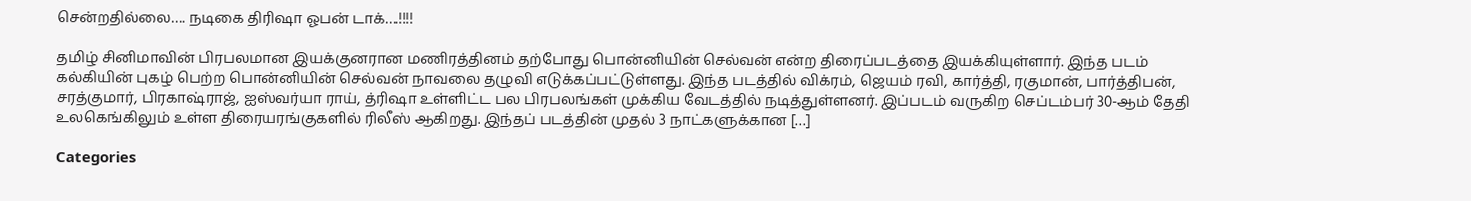சென்றதில்லை…. நடிகை திரிஷா ஓபன் டாக்….!!!!

தமிழ் சினிமாவின் பிரபலமான இயக்குனரான மணிரத்தினம் தற்போது பொன்னியின் செல்வன் என்ற திரைப்படத்தை இயக்கியுள்ளார். இந்த படம் கல்கியின் புகழ் பெற்ற பொன்னியின் செல்வன் நாவலை தழுவி எடுக்கப்பட்டுள்ளது. இந்த படத்தில் விக்ரம், ஜெயம் ரவி, கார்த்தி, ரகுமான், பார்த்திபன், சரத்குமார், பிரகாஷ்ராஜ், ஐஸ்வர்யா ராய், த்ரிஷா உள்ளிட்ட பல பிரபலங்கள் முக்கிய வேடத்தில் நடித்துள்ளனர். இப்படம் வருகிற செப்டம்பர் 30-ஆம் தேதி உலகெங்கிலும் உள்ள திரையரங்குகளில் ரிலீஸ் ஆகிறது. இந்தப் படத்தின் முதல் 3 நாட்களுக்கான […]

Categories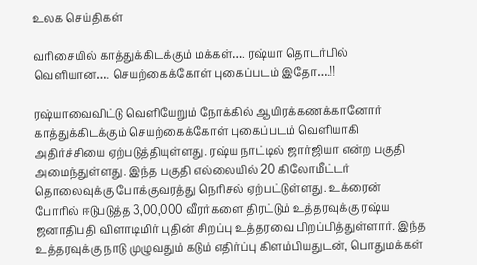உலக செய்திகள்

வரிசையில் காத்துக்கிடக்கும் மக்கள்…. ரஷ்யா தொடர்பில் வெளியான…. செயற்கைக்கோள் புகைப்படம் இதோ….!!

ரஷ்யாவைவிட்டு வெளியேறும் நோக்கில் ஆயிரக்கணக்கானோர் காத்துக்கிடக்கும் செயற்கைக்கோள் புகைப்படம் வெளியாகி அதிர்ச்சியை ஏற்படுத்தியுள்ளது. ரஷ்ய நாட்டில் ஜார்ஜியா என்ற பகுதி அமைந்துள்ளது. இந்த பகுதி எல்லையில் 20 கிலோமீட்டர் தொலைவுக்கு போக்குவரத்து நெரிசல் ஏற்பட்டுள்ளது. உக்ரைன் போரில் ஈடுபடுத்த 3,00,000 வீரர்களை திரட்டும் உத்தரவுக்கு ரஷ்ய ஜனாதிபதி விளாடிமிர் புதின் சிறப்பு உத்தரவை பிறப்பித்துள்ளார். இந்த உத்தரவுக்கு நாடு முழுவதும் கடும் எதிர்ப்பு கிளம்பியதுடன், பொதுமக்கள்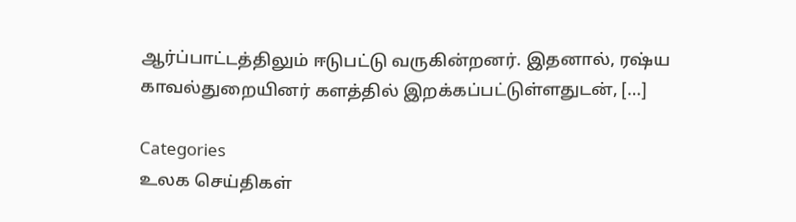ஆர்ப்பாட்டத்திலும் ஈடுபட்டு வருகின்றனர். இதனால், ரஷ்ய காவல்துறையினர் களத்தில் இறக்கப்பட்டுள்ளதுடன், […]

Categories
உலக செய்திகள்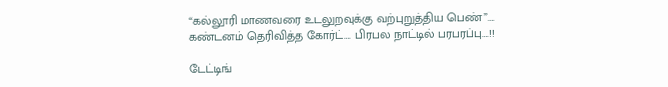“கல்லூரி மாணவரை உடலுறவுக்கு வற்புறுத்திய பெண்”…. கண்டனம் தெரிவித்த கோர்ட்…. பிரபல நாட்டில் பரபரப்பு….!!

டேட்டிங்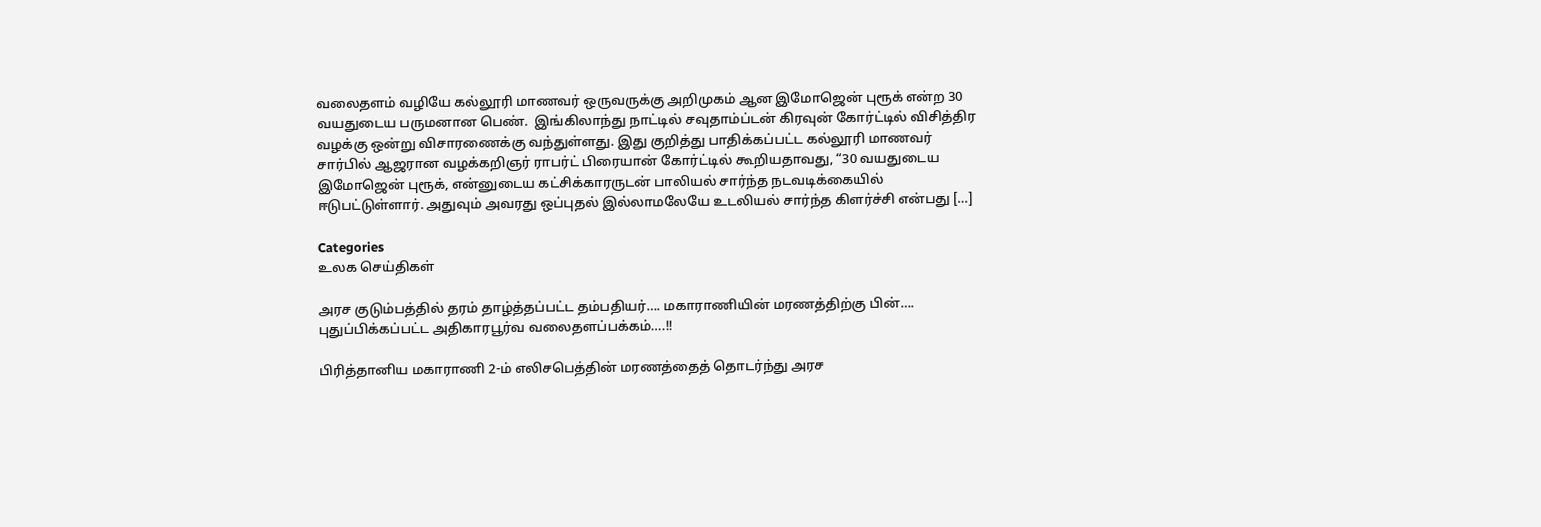வலைதளம் வழியே கல்லூரி மாணவர் ஒருவருக்கு அறிமுகம் ஆன இமோஜென் புரூக் என்ற 30 வயதுடைய பருமனான பெண்.  இங்கிலாந்து நாட்டில் சவுதாம்ப்டன் கிரவுன் கோர்ட்டில் விசித்திர வழக்கு ஒன்று விசாரணைக்கு வந்துள்ளது. இது குறித்து பாதிக்கப்பட்ட கல்லூரி மாணவர் சார்பில் ஆஜரான வழக்கறிஞர் ராபர்ட் பிரையான் கோர்ட்டில் கூறியதாவது, “30 வயதுடைய இமோஜென் புரூக், என்னுடைய கட்சிக்காரருடன் பாலியல் சார்ந்த நடவடிக்கையில் ஈடுபட்டுள்ளார். அதுவும் அவரது ஒப்புதல் இல்லாமலேயே உடலியல் சார்ந்த கிளர்ச்சி என்பது […]

Categories
உலக செய்திகள்

அரச குடும்பத்தில் தரம் தாழ்த்தப்பட்ட தம்பதியர்…. மகாராணியின் மரணத்திற்கு பின்…. புதுப்பிக்கப்பட்ட அதிகாரபூர்வ வலைதளப்பக்கம்….!!

பிரித்தானிய மகாராணி 2-ம் எலிசபெத்தின் மரணத்தைத் தொடர்ந்து அரச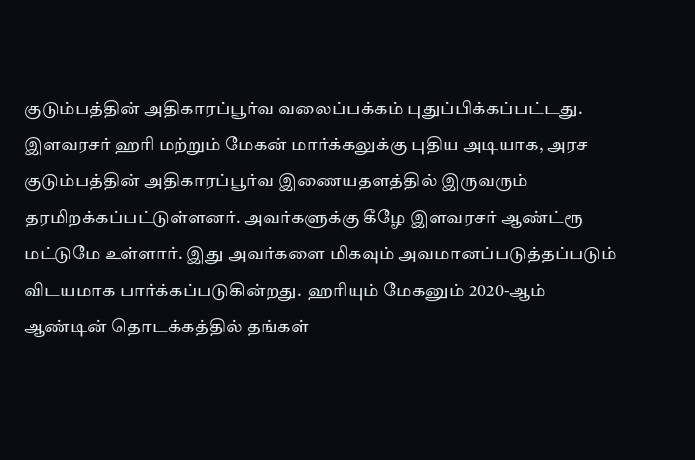குடும்பத்தின் அதிகாரப்பூர்வ வலைப்பக்கம் புதுப்பிக்கப்பட்டது. இளவரசர் ஹரி மற்றும் மேகன் மார்க்கலுக்கு புதிய அடியாக, அரச குடும்பத்தின் அதிகாரப்பூர்வ இணையதளத்தில் இருவரும் தரமிறக்கப்பட்டுள்ளனர். அவர்களுக்கு கீழே இளவரசர் ஆண்ட்ரூ மட்டுமே உள்ளார். இது அவர்களை மிகவும் அவமானப்படுத்தப்படும் விடயமாக பார்க்கப்படுகின்றது.  ஹரியும் மேகனும் 2020-ஆம் ஆண்டின் தொடக்கத்தில் தங்கள்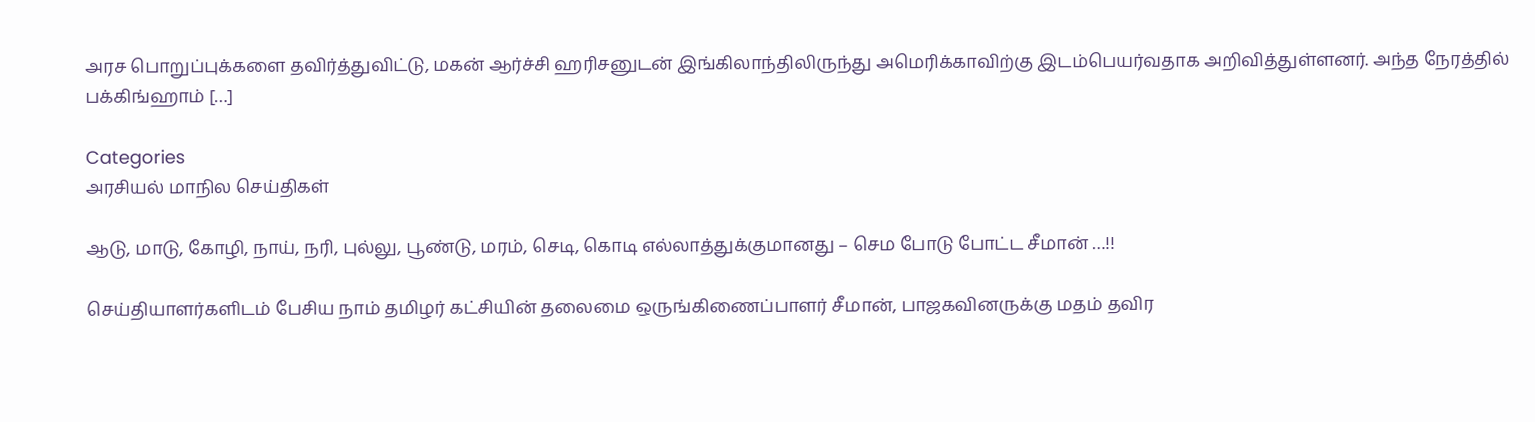அரச பொறுப்புக்களை தவிர்த்துவிட்டு, மகன் ஆர்ச்சி ஹரிசனுடன் இங்கிலாந்திலிருந்து அமெரிக்காவிற்கு இடம்பெயர்வதாக அறிவித்துள்ளனர். அந்த நேரத்தில் பக்கிங்ஹாம் […]

Categories
அரசியல் மாநில செய்திகள்

ஆடு, மாடு, கோழி, நாய், நரி, புல்லு, பூண்டு, மரம், செடி, கொடி எல்லாத்துக்குமானது – செம போடு போட்ட சீமான் …!!

செய்தியாளர்களிடம் பேசிய நாம் தமிழர் கட்சியின் தலைமை ஒருங்கிணைப்பாளர் சீமான், பாஜகவினருக்கு மதம் தவிர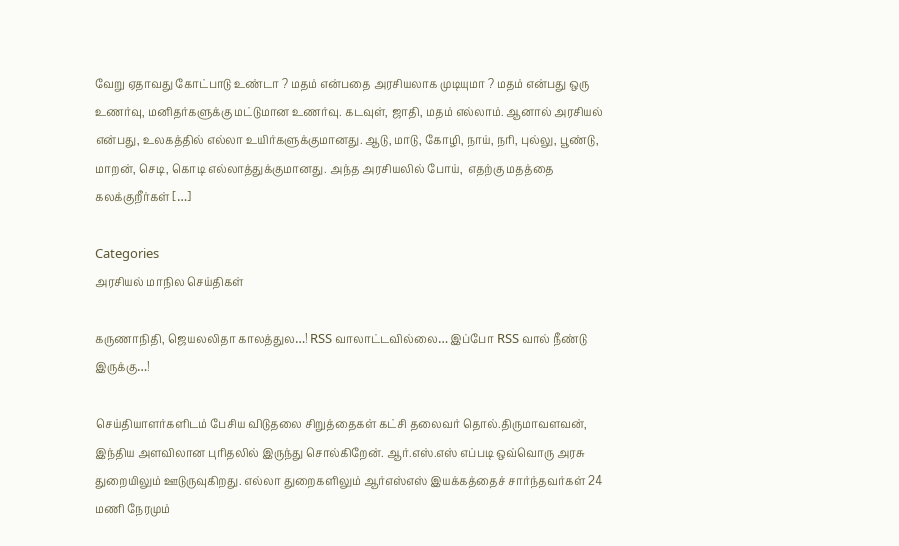வேறு ஏதாவது கோட்பாடு உண்டா ? மதம் என்பதை அரசியலாக முடியுமா ? மதம் என்பது ஒரு உணர்வு, மனிதர்களுக்கு மட்டுமான உணர்வு. கடவுள், ஜாதி, மதம் எல்லாம். ஆனால் அரசியல் என்பது, உலகத்தில் எல்லா உயிர்களுக்குமானது. ஆடு, மாடு, கோழி, நாய், நரி, புல்லு, பூண்டு, மாறன், செடி, கொடி எல்லாத்துக்குமானது. அந்த அரசியலில் போய்,  எதற்கு மதத்தை கலக்குறீர்கள் […]

Categories
அரசியல் மாநில செய்திகள்

கருணாநிதி, ஜெயலலிதா காலத்துல…! RSS வாலாட்டவில்லை… இப்போ RSS வால் நீண்டு இருக்கு…!

செய்தியாளர்களிடம் பேசிய விடுதலை சிறுத்தைகள் கட்சி தலைவர் தொல்.திருமாவளவன், இந்திய அளவிலான புரிதலில் இருந்து சொல்கிறேன். ஆர்.எஸ்.எஸ் எப்படி ஒவ்வொரு அரசு துறையிலும் ஊடுருவுகிறது. எல்லா துறைகளிலும் ஆர்எஸ்எஸ் இயக்கத்தைச் சார்ந்தவர்கள் 24 மணி நேரமும்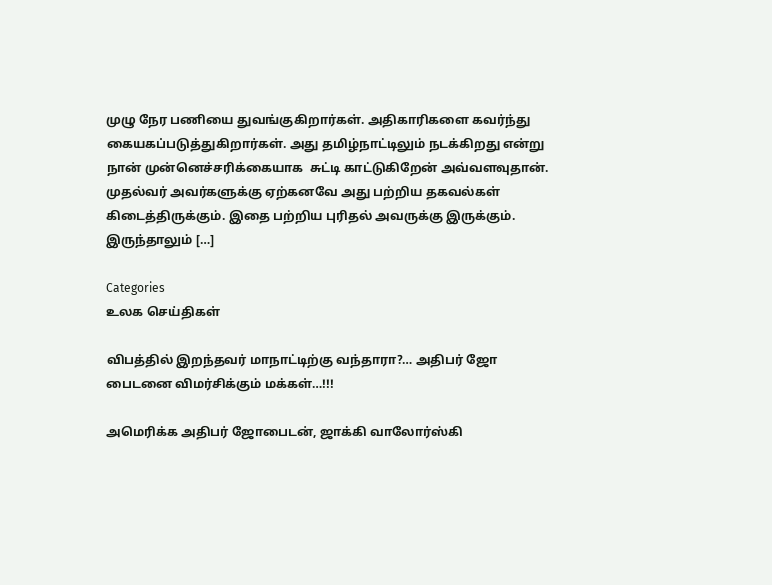முழு நேர பணியை துவங்குகிறார்கள். அதிகாரிகளை கவர்ந்து கையகப்படுத்துகிறார்கள். அது தமிழ்நாட்டிலும் நடக்கிறது என்று நான் முன்னெச்சரிக்கையாக  சுட்டி காட்டுகிறேன் அவ்வளவுதான். முதல்வர் அவர்களுக்கு ஏற்கனவே அது பற்றிய தகவல்கள் கிடைத்திருக்கும். இதை பற்றிய புரிதல் அவருக்கு இருக்கும். இருந்தாலும் […]

Categories
உலக செய்திகள்

விபத்தில் இறந்தவர் மாநாட்டிற்கு வந்தாரா?… அதிபர் ஜோ பைடனை விமர்சிக்கும் மக்கள்…!!!

அமெரிக்க அதிபர் ஜோபைடன், ஜாக்கி வாலோர்ஸ்கி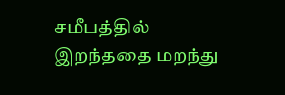சமீபத்தில் இறந்ததை மறந்து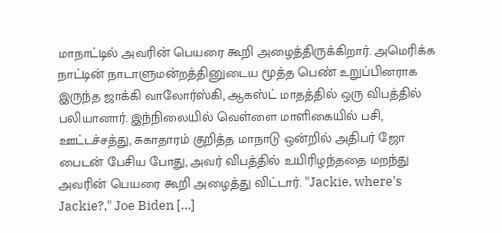மாநாட்டில் அவரின் பெயரை கூறி அழைத்திருக்கிறார். அமெரிக்க நாட்டின் நாடாளுமன்றத்தினுடைய மூத்த பெண் உறுப்பினராக இருந்த ஜாக்கி வாலோர்ஸ்கி, ஆகஸ்ட் மாதத்தில் ஒரு விபத்தில் பலியானார். இந்நிலையில் வெள்ளை மாளிகையில் பசி, ஊட்டச்சத்து, சுகாதாரம் குறித்த மாநாடு ஒன்றில் அதிபர் ஜோ பைடன் பேசிய போது, அவர் விபத்தில் உயிரிழந்ததை மறந்து அவரின் பெயரை கூறி அழைத்து விட்டார். "Jackie, where's Jackie?," Joe Biden […]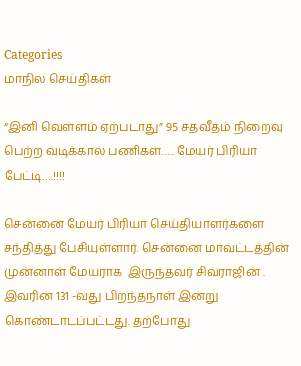Categories
மாநில செய்திகள்

“இனி வெள்ளம் ஏற்படாது” 95 சதவீதம் நிறைவு பெற்ற வடிக்கால் பணிகள்….. மேயர் பிரியா பேட்டி….!!!!

சென்னை மேயர் பிரியா செய்தியாளர்களை சந்தித்து பேசியுள்ளார். சென்னை மாவட்டத்தின் முன்னாள் மேயராக  இருந்தவர் சிவராஜின் . இவரின் 131 -வது பிறந்தநாள் இன்று கொண்டாடப்பட்டது. தற்போது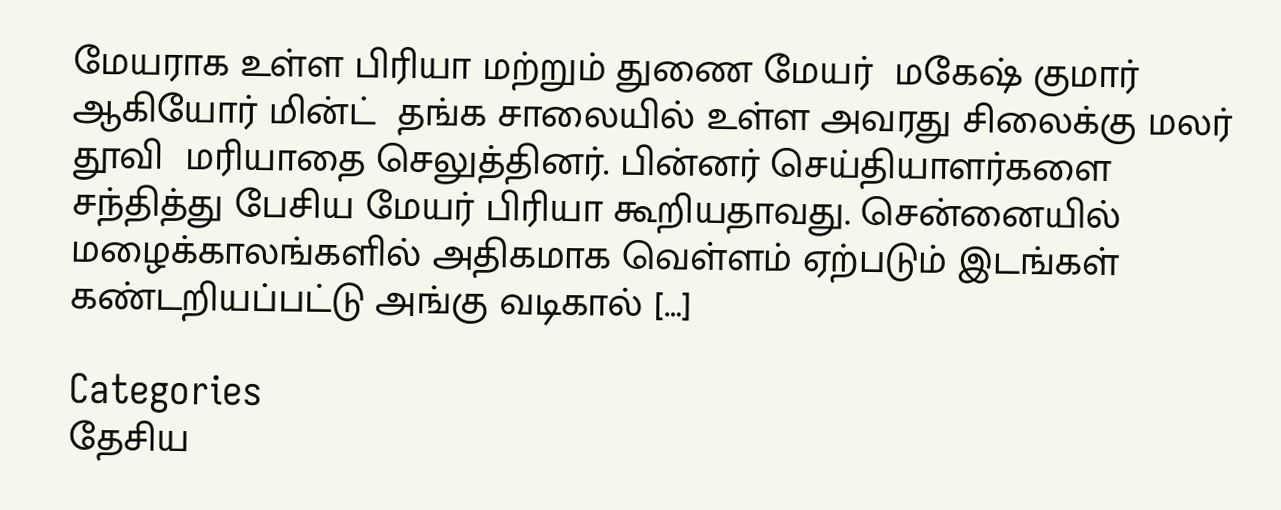மேயராக உள்ள பிரியா மற்றும் துணை மேயர்  மகேஷ் குமார் ஆகியோர் மின்ட்  தங்க சாலையில் உள்ள அவரது சிலைக்கு மலர் தூவி  மரியாதை செலுத்தினர். பின்னர் செய்தியாளர்களை சந்தித்து பேசிய மேயர் பிரியா கூறியதாவது. சென்னையில் மழைக்காலங்களில் அதிகமாக வெள்ளம் ஏற்படும் இடங்கள் கண்டறியப்பட்டு அங்கு வடிகால் […]

Categories
தேசிய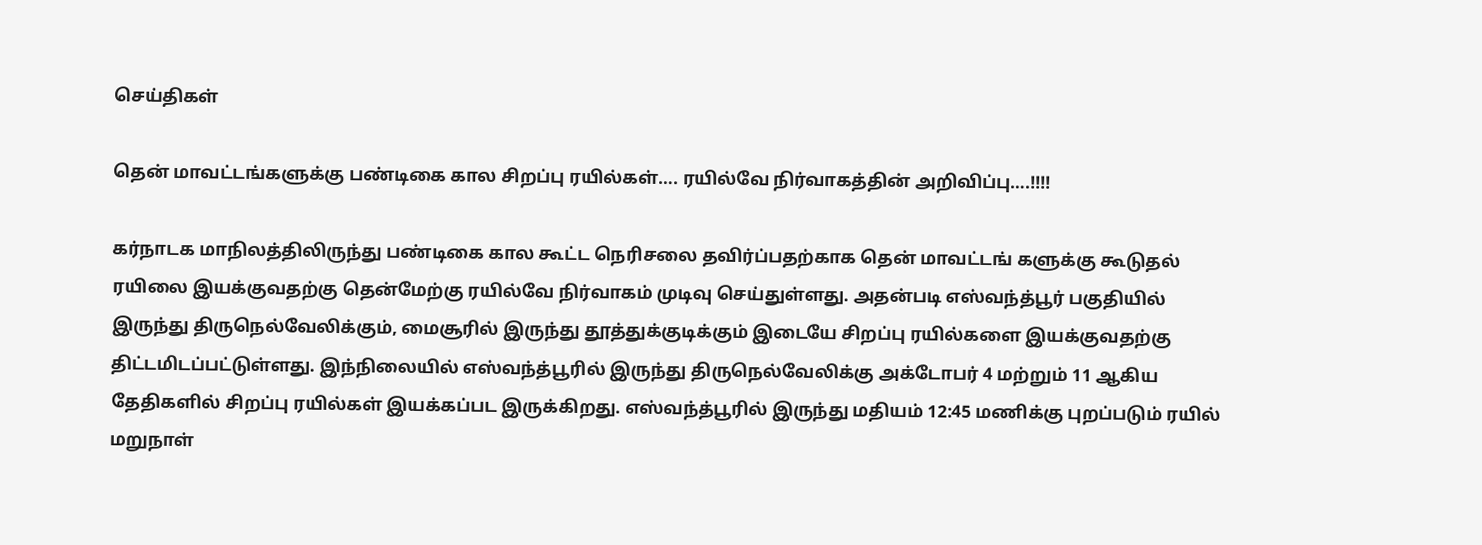செய்திகள்

தென் மாவட்டங்களுக்கு பண்டிகை கால சிறப்பு ரயில்கள்…. ரயில்வே நிர்வாகத்தின் அறிவிப்பு….!!!!

கர்நாடக மாநிலத்திலிருந்து பண்டிகை கால கூட்ட நெரிசலை தவிர்ப்பதற்காக தென் மாவட்டங் களுக்கு கூடுதல் ரயிலை இயக்குவதற்கு தென்மேற்கு ரயில்வே நிர்வாகம் முடிவு செய்துள்ளது. அதன்படி எஸ்வந்த்பூர் பகுதியில் இருந்து திருநெல்வேலிக்கும், மைசூரில் இருந்து தூத்துக்குடிக்கும் இடையே சிறப்பு ரயில்களை இயக்குவதற்கு திட்டமிடப்பட்டுள்ளது. இந்நிலையில் எஸ்வந்த்பூரில் இருந்து திருநெல்வேலிக்கு அக்டோபர் 4 மற்றும் 11 ஆகிய தேதிகளில் சிறப்பு ரயில்கள் இயக்கப்பட இருக்கிறது. எஸ்வந்த்பூரில் இருந்து மதியம் 12:45 மணிக்கு புறப்படும் ரயில் மறுநாள்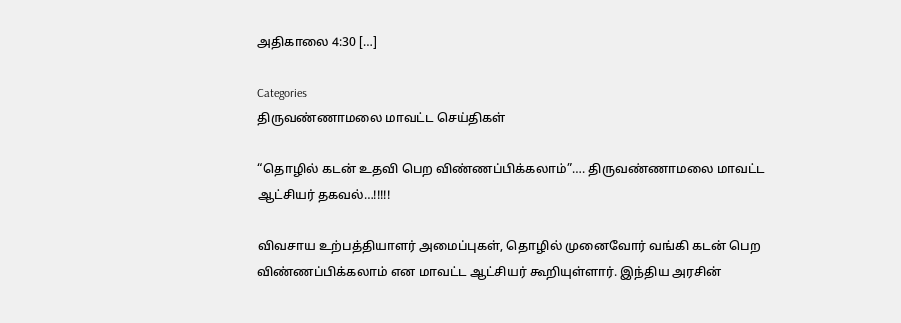அதிகாலை 4:30 […]

Categories
திருவண்ணாமலை மாவட்ட செய்திகள்

“தொழில் கடன் உதவி பெற விண்ணப்பிக்கலாம்”…. திருவண்ணாமலை மாவட்ட ஆட்சியர் தகவல்…!!!!!

விவசாய உற்பத்தியாளர் அமைப்புகள், தொழில் முனைவோர் வங்கி கடன் பெற விண்ணப்பிக்கலாம் என மாவட்ட ஆட்சியர் கூறியுள்ளார். இந்திய அரசின்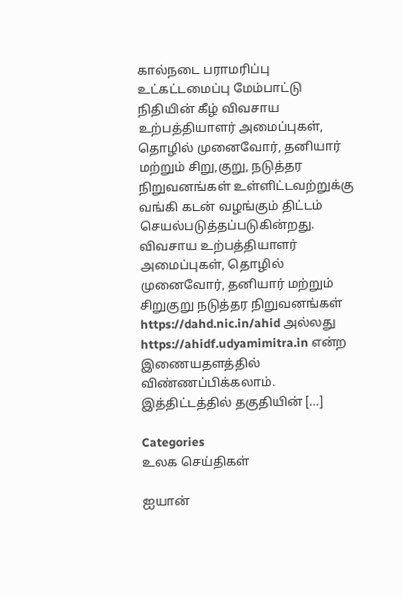கால்நடை பராமரிப்பு உட்கட்டமைப்பு மேம்பாட்டு நிதியின் கீழ் விவசாய உற்பத்தியாளர் அமைப்புகள், தொழில் முனைவோர், தனியார் மற்றும் சிறு,குறு, நடுத்தர நிறுவனங்கள் உள்ளிட்டவற்றுக்கு வங்கி கடன் வழங்கும் திட்டம் செயல்படுத்தப்படுகின்றது. விவசாய உற்பத்தியாளர் அமைப்புகள், தொழில் முனைவோர், தனியார் மற்றும் சிறுகுறு நடுத்தர நிறுவனங்கள் https://dahd.nic.in/ahid அல்லது https://ahidf.udyamimitra.in என்ற இணையதளத்தில் விண்ணப்பிக்கலாம். இத்திட்டத்தில் தகுதியின் […]

Categories
உலக செய்திகள்

ஐயான்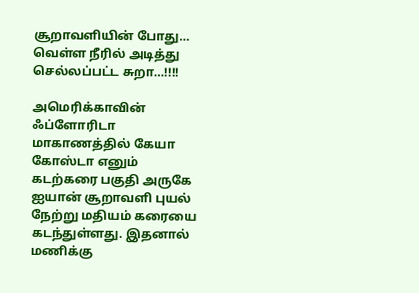சூறாவளியின் போது… வெள்ள நீரில் அடித்து செல்லப்பட்ட சுறா…!!!!

அமெரிக்காவின் ஃப்ளோரிடா மாகாணத்தில் கேயா கோஸ்டா எனும் கடற்கரை பகுதி அருகே ஐயான் சூறாவளி புயல் நேற்று மதியம் கரையை கடந்துள்ளது. இதனால் மணிக்கு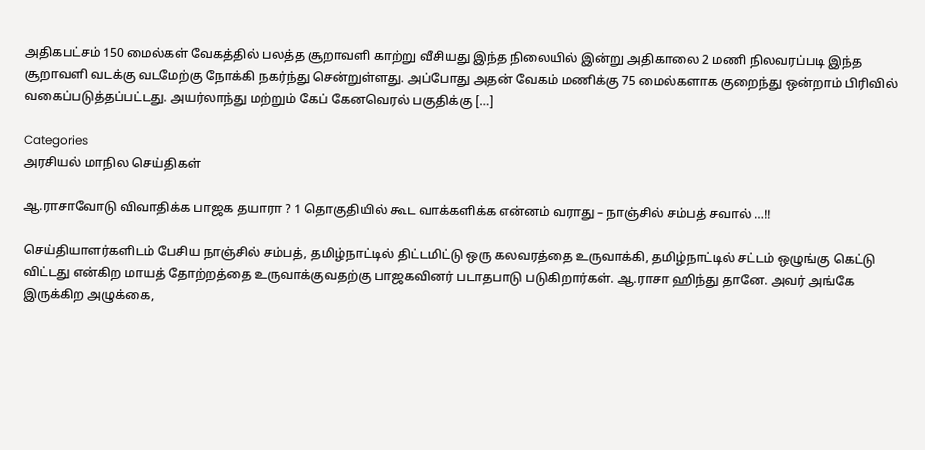அதிகபட்சம் 150 மைல்கள் வேகத்தில் பலத்த சூறாவளி காற்று வீசியது இந்த நிலையில் இன்று அதிகாலை 2 மணி நிலவரப்படி இந்த சூறாவளி வடக்கு வடமேற்கு நோக்கி நகர்ந்து சென்றுள்ளது. அப்போது அதன் வேகம் மணிக்கு 75 மைல்களாக குறைந்து ஒன்றாம் பிரிவில் வகைப்படுத்தப்பட்டது. அயர்லாந்து மற்றும் கேப் கேனவெரல் பகுதிக்கு […]

Categories
அரசியல் மாநில செய்திகள்

ஆ.ராசாவோடு விவாதிக்க பாஜக தயாரா ? 1 தொகுதியில் கூட வாக்களிக்க என்னம் வராது – நாஞ்சில் சம்பத் சவால் …!!

செய்தியாளர்களிடம் பேசிய நாஞ்சில் சம்பத், தமிழ்நாட்டில் திட்டமிட்டு ஒரு கலவரத்தை உருவாக்கி, தமிழ்நாட்டில் சட்டம் ஒழுங்கு கெட்டு விட்டது என்கிற மாயத் தோற்றத்தை உருவாக்குவதற்கு பாஜகவினர் படாதபாடு படுகிறார்கள். ஆ.ராசா ஹிந்து தானே. அவர் அங்கே இருக்கிற அழுக்கை,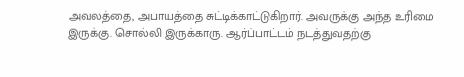அவலத்தை, அபாயத்தை சுட்டிக்காட்டுகிறார். அவருக்கு அந்த உரிமை இருக்கு. சொல்லி இருக்காரு. ஆர்ப்பாட்டம் நடத்துவதற்கு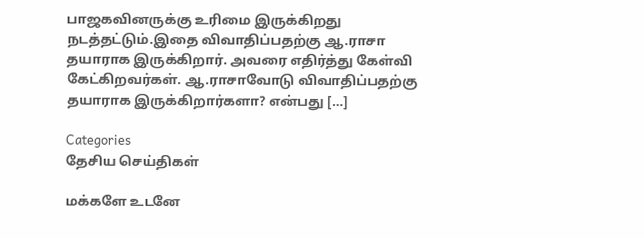பாஜகவினருக்கு உரிமை இருக்கிறது நடத்தட்டும்.இதை விவாதிப்பதற்கு ஆ.ராசா தயாராக இருக்கிறார். அவரை எதிர்த்து கேள்வி கேட்கிறவர்கள். ஆ.ராசாவோடு விவாதிப்பதற்கு தயாராக இருக்கிறார்களா? என்பது […]

Categories
தேசிய செய்திகள்

மக்களே உடனே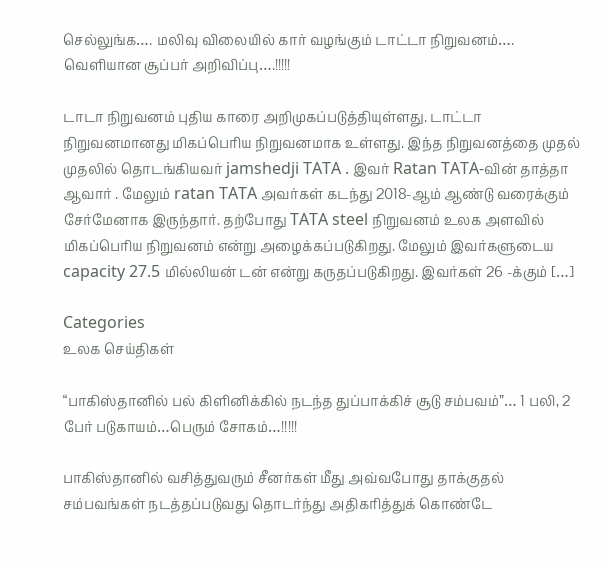செல்லுங்க…. மலிவு விலையில் கார் வழங்கும் டாட்டா நிறுவனம்…. வெளியான சூப்பர் அறிவிப்பு….!!!!!

டாடா நிறுவனம் புதிய காரை அறிமுகப்படுத்தியுள்ளது. டாட்டா நிறுவனமானது மிகப்பெரிய நிறுவனமாக உள்ளது. இந்த நிறுவனத்தை முதல் முதலில் தொடங்கியவர் jamshedji TATA . இவர் Ratan TATA-வின் தாத்தா ஆவார் . மேலும் ratan TATA அவர்கள் கடந்து 2018-ஆம் ஆண்டு வரைக்கும் சேர்மேனாக இருந்தார். தற்போது TATA steel நிறுவனம் உலக அளவில் மிகப்பெரிய நிறுவனம் என்று அழைக்கப்படுகிறது. மேலும் இவர்களுடைய capacity 27.5 மில்லியன் டன் என்று கருதப்படுகிறது. இவர்கள் 26 -க்கும் […]

Categories
உலக செய்திகள்

“பாகிஸ்தானில் பல் கிளினிக்கில் நடந்த துப்பாக்கிச் சூடு சம்பவம்”… 1 பலி, 2 பேர் படுகாயம்…பெரும் சோகம்…!!!!!

பாகிஸ்தானில் வசித்துவரும் சீனர்கள் மீது அவ்வபோது தாக்குதல் சம்பவங்கள் நடத்தப்படுவது தொடர்ந்து அதிகரித்துக் கொண்டே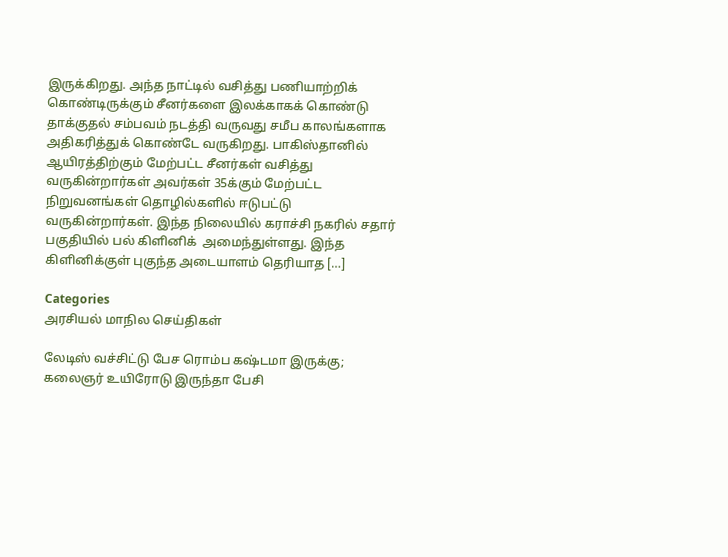இருக்கிறது. அந்த நாட்டில் வசித்து பணியாற்றிக் கொண்டிருக்கும் சீனர்களை இலக்காகக் கொண்டு தாக்குதல் சம்பவம் நடத்தி வருவது சமீப காலங்களாக அதிகரித்துக் கொண்டே வருகிறது. பாகிஸ்தானில் ஆயிரத்திற்கும் மேற்பட்ட சீனர்கள் வசித்து வருகின்றார்கள் அவர்கள் 35க்கும் மேற்பட்ட நிறுவனங்கள் தொழில்களில் ஈடுபட்டு வருகின்றார்கள். இந்த நிலையில் கராச்சி நகரில் சதார் பகுதியில் பல் கிளினிக்  அமைந்துள்ளது. இந்த கிளினிக்குள் புகுந்த அடையாளம் தெரியாத […]

Categories
அரசியல் மாநில செய்திகள்

லேடிஸ் வச்சிட்டு பேச ரொம்ப கஷ்டமா இருக்கு; கலைஞர் உயிரோடு இருந்தா பேசி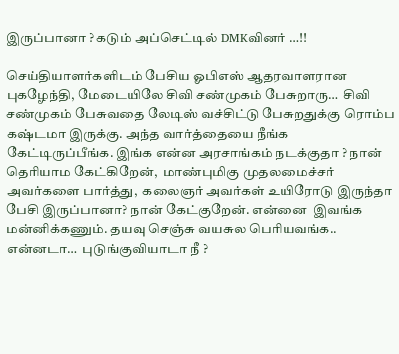இருப்பானா ? கடும் அப்செட்டில் DMKவினர் …!!

செய்தியாளர்களிடம் பேசிய ஓபிஎஸ் ஆதரவாளரான புகழேந்தி, மேடையிலே சிவி சண்முகம் பேசுறாரு…  சிவி சண்முகம் பேசுவதை லேடிஸ் வச்சிட்டு பேசுறதுக்கு ரொம்ப கஷ்டமா இருக்கு. அந்த வார்த்தையை நீங்க கேட்டிருப்பீங்க. இங்க என்ன அரசாங்கம் நடக்குதா ? நான் தெரியாம கேட்கிறேன்,  மாண்புமிகு முதலமைச்சர் அவர்களை பார்த்து,  கலைஞர் அவர்கள் உயிரோடு இருந்தா பேசி இருப்பானா? நான் கேட்குறேன். என்னை  இவங்க மன்னிக்கணும். தயவு செஞ்சு வயசுல பெரியவங்க..   என்னடா…  புடுங்குவியாடா நீ ?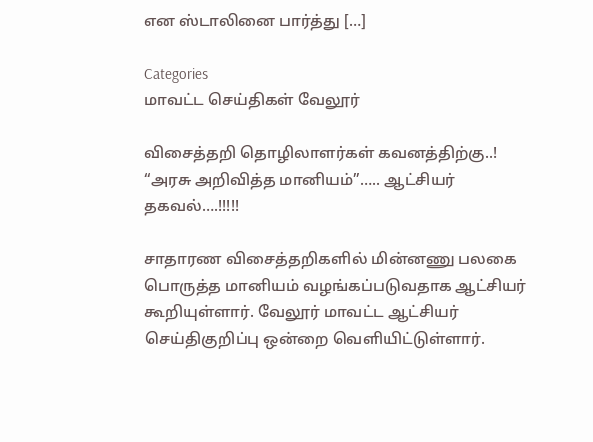என ஸ்டாலினை பார்த்து […]

Categories
மாவட்ட செய்திகள் வேலூர்

விசைத்தறி தொழிலாளர்கள் கவனத்திற்கு..! “அரசு அறிவித்த மானியம்”….. ஆட்சியர் தகவல்….!!!!!

சாதாரண விசைத்தறிகளில் மின்னணு பலகை பொருத்த மானியம் வழங்கப்படுவதாக ஆட்சியர் கூறியுள்ளார். வேலூர் மாவட்ட ஆட்சியர் செய்திகுறிப்பு ஒன்றை வெளியிட்டுள்ளார்.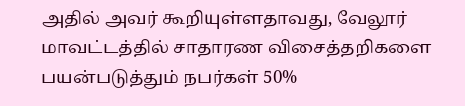அதில் அவர் கூறியுள்ளதாவது, வேலூர் மாவட்டத்தில் சாதாரண விசைத்தறிகளை பயன்படுத்தும் நபர்கள் 50%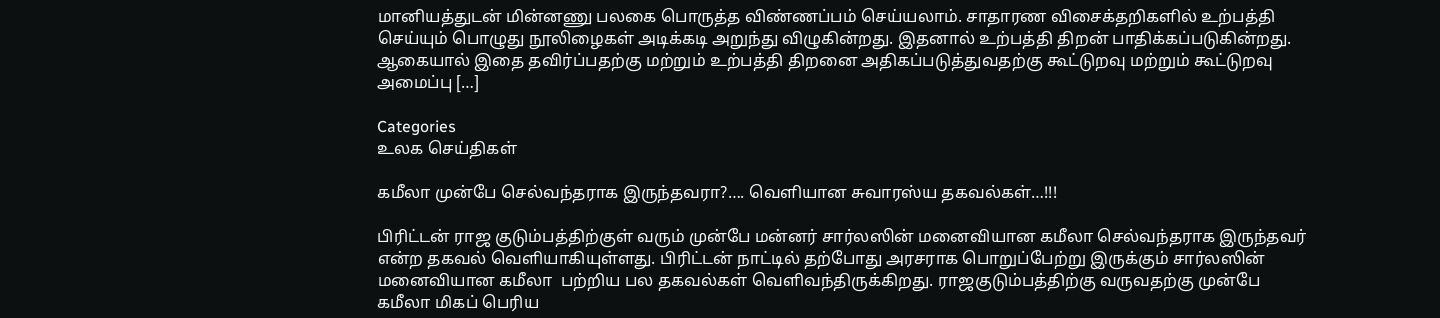மானியத்துடன் மின்னணு பலகை பொருத்த விண்ணப்பம் செய்யலாம். சாதாரண விசைக்தறிகளில் உற்பத்தி செய்யும் பொழுது நூலிழைகள் அடிக்கடி அறுந்து விழுகின்றது. இதனால் உற்பத்தி திறன் பாதிக்கப்படுகின்றது. ஆகையால் இதை தவிர்ப்பதற்கு மற்றும் உற்பத்தி திறனை அதிகப்படுத்துவதற்கு கூட்டுறவு மற்றும் கூட்டுறவு அமைப்பு […]

Categories
உலக செய்திகள்

கமீலா முன்பே செல்வந்தராக இருந்தவரா?…. வெளியான சுவாரஸ்ய தகவல்கள்…!!!

பிரிட்டன் ராஜ குடும்பத்திற்குள் வரும் முன்பே மன்னர் சார்லஸின் மனைவியான கமீலா செல்வந்தராக இருந்தவர் என்ற தகவல் வெளியாகியுள்ளது. பிரிட்டன் நாட்டில் தற்போது அரசராக பொறுப்பேற்று இருக்கும் சார்லஸின் மனைவியான கமீலா  பற்றிய பல தகவல்கள் வெளிவந்திருக்கிறது. ராஜகுடும்பத்திற்கு வருவதற்கு முன்பே கமீலா மிகப் பெரிய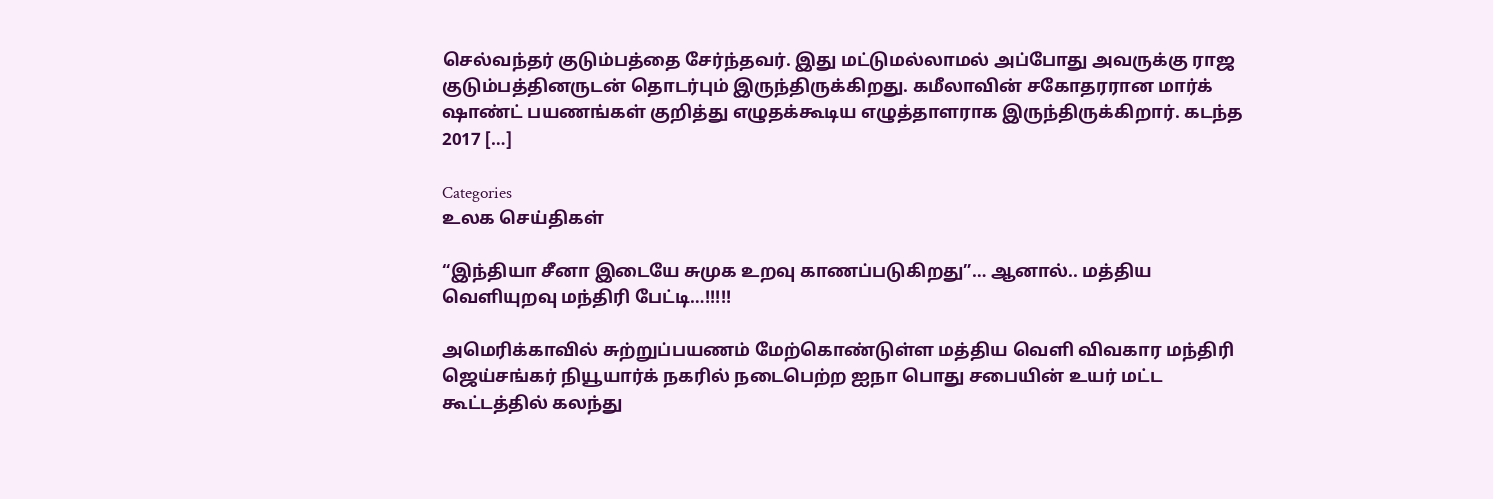செல்வந்தர் குடும்பத்தை சேர்ந்தவர். இது மட்டுமல்லாமல் அப்போது அவருக்கு ராஜ குடும்பத்தினருடன் தொடர்பும் இருந்திருக்கிறது. கமீலாவின் சகோதரரான மார்க் ஷாண்ட் பயணங்கள் குறித்து எழுதக்கூடிய எழுத்தாளராக இருந்திருக்கிறார். கடந்த 2017 […]

Categories
உலக செய்திகள்

“இந்தியா சீனா இடையே சுமுக உறவு காணப்படுகிறது”… ஆனால்.. மத்திய வெளியுறவு மந்திரி பேட்டி…!!!!!

அமெரிக்காவில் சுற்றுப்பயணம் மேற்கொண்டுள்ள மத்திய வெளி விவகார மந்திரி ஜெய்சங்கர் நியூயார்க் நகரில் நடைபெற்ற ஐநா பொது சபையின் உயர் மட்ட கூட்டத்தில் கலந்து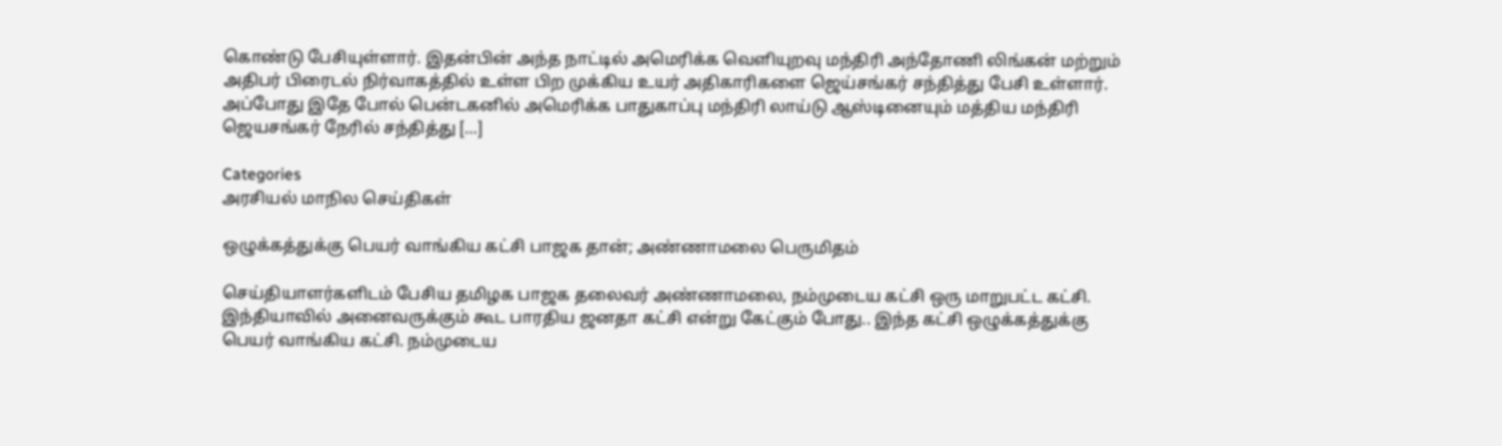கொண்டு பேசியுள்ளார். இதன்பின் அந்த நாட்டில் அமெரிக்க வெளியுறவு மந்திரி அந்தோணி லிங்கன் மற்றும் அதிபர் பிரைடல் நிர்வாகத்தில் உள்ள பிற முக்கிய உயர் அதிகாரிகளை ஜெய்சங்கர் சந்தித்து பேசி உள்ளார். அப்போது இதே போல் பென்டகனில் அமெரிக்க பாதுகாப்பு மந்திரி லாய்டு ஆஸ்டினையும் மத்திய மந்திரி ஜெயசங்கர் நேரில் சந்தித்து […]

Categories
அரசியல் மாநில செய்திகள்

ஒழுக்கத்துக்கு பெயர் வாங்கிய கட்சி பாஜக தான்; அண்ணாமலை பெருமிதம்

செய்தியாளர்களிடம் பேசிய தமிழக பாஜக தலைவர் அண்ணாமலை, நம்முடைய கட்சி ஒரு மாறுபட்ட கட்சி. இந்தியாவில் அனைவருக்கும் கூட பாரதிய ஜனதா கட்சி என்று கேட்கும் போது.. இந்த கட்சி ஒழுக்கத்துக்கு பெயர் வாங்கிய கட்சி. நம்முடைய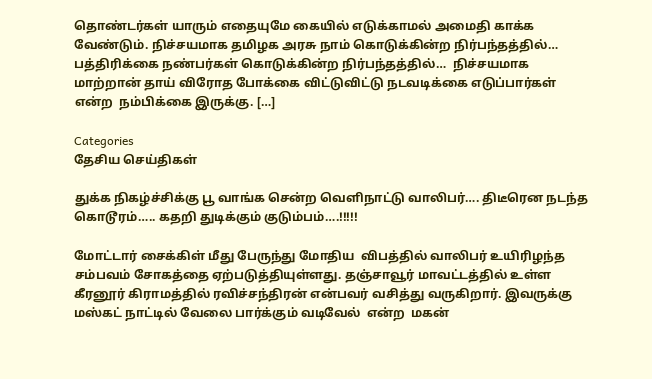தொண்டர்கள் யாரும் எதையுமே கையில் எடுக்காமல் அமைதி காக்க வேண்டும். நிச்சயமாக தமிழக அரசு நாம் கொடுக்கின்ற நிர்பந்தத்தில்…  பத்திரிக்கை நண்பர்கள் கொடுக்கின்ற நிர்பந்தத்தில்…  நிச்சயமாக மாற்றான் தாய் விரோத போக்கை விட்டுவிட்டு நடவடிக்கை எடுப்பார்கள் என்ற  நம்பிக்கை இருக்கு. […]

Categories
தேசிய செய்திகள்

துக்க நிகழ்ச்சிக்கு பூ வாங்க சென்ற வெளிநாட்டு வாலிபர்…. திடீரென நடந்த கொடூரம்….. கதறி துடிக்கும் குடும்பம்….!!!!!

மோட்டார் சைக்கிள் மீது பேருந்து மோதிய  விபத்தில் வாலிபர் உயிரிழந்த சம்பவம் சோகத்தை ஏற்படுத்தியுள்ளது. தஞ்சாவூர் மாவட்டத்தில் உள்ள கீரனூர் கிராமத்தில் ரவிச்சந்திரன் என்பவர் வசித்து வருகிறார். இவருக்கு மஸ்கட் நாட்டில் வேலை பார்க்கும் வடிவேல்  என்ற  மகன்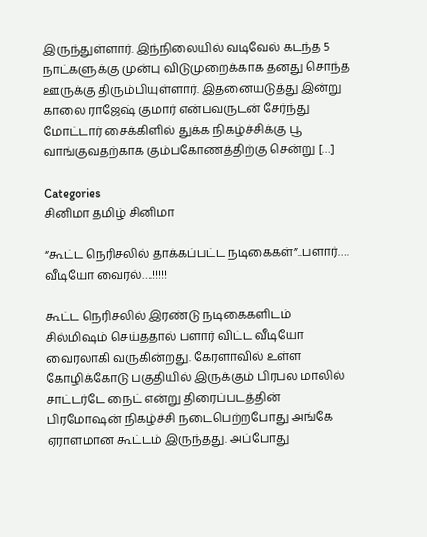இருந்துள்ளார். இந்நிலையில் வடிவேல் கடந்த 5 நாட்களுக்கு முன்பு விடுமுறைக்காக தனது சொந்த ஊருக்கு திரும்பியுள்ளார். இதனையடுத்து இன்று காலை ராஜேஷ் குமார் என்பவருடன் சேர்ந்து மோட்டார் சைக்கிளில் துக்க நிகழ்ச்சிக்கு பூ வாங்குவதற்காக கும்பகோணத்திற்கு சென்று […]

Categories
சினிமா தமிழ் சினிமா

“கூட்ட நெரிசலில் தாக்கப்பட்ட நடிகைகள்”..பளார்…. வீடியோ வைரல்….!!!!!

கூட்ட நெரிசலில் இரண்டு நடிகைகளிடம் சில்மிஷம் செய்ததால் பளார் விட்ட வீடியோ வைரலாகி வருகின்றது. கேரளாவில் உள்ள கோழிக்கோடு பகுதியில் இருக்கும் பிரபல மாலில் சாட்டர்டே நைட் என்று திரைப்படத்தின் பிரமோஷன் நிகழ்ச்சி நடைபெற்றபோது அங்கே ஏராளமான கூட்டம் இருந்தது. அப்போது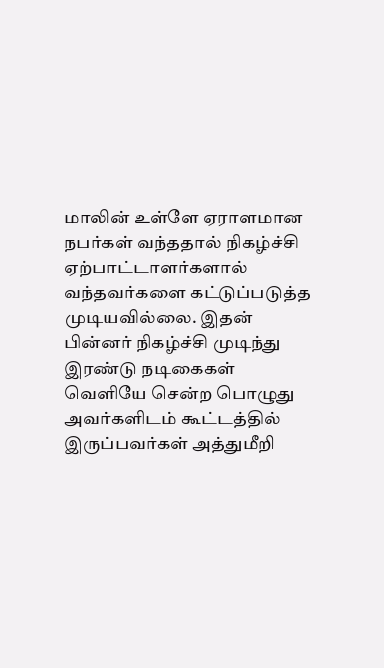மாலின் உள்ளே ஏராளமான நபர்கள் வந்ததால் நிகழ்ச்சி ஏற்பாட்டாளர்களால் வந்தவர்களை கட்டுப்படுத்த முடியவில்லை. இதன் பின்னர் நிகழ்ச்சி முடிந்து இரண்டு நடிகைகள் வெளியே சென்ற பொழுது அவர்களிடம் கூட்டத்தில் இருப்பவர்கள் அத்துமீறி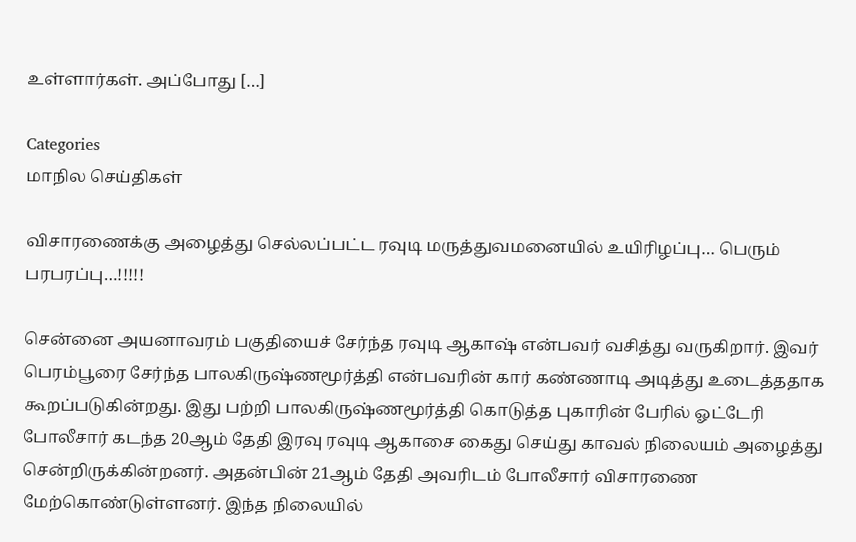உள்ளார்கள். அப்போது […]

Categories
மாநில செய்திகள்

விசாரணைக்கு அழைத்து செல்லப்பட்ட ரவுடி மருத்துவமனையில் உயிரிழப்பு… பெரும் பரபரப்பு…!!!!!

சென்னை அயனாவரம் பகுதியைச் சேர்ந்த ரவுடி ஆகாஷ் என்பவர் வசித்து வருகிறார். இவர் பெரம்பூரை சேர்ந்த பாலகிருஷ்ணமூர்த்தி என்பவரின் கார் கண்ணாடி அடித்து உடைத்ததாக கூறப்படுகின்றது. இது பற்றி பாலகிருஷ்ணமூர்த்தி கொடுத்த புகாரின் பேரில் ஓட்டேரி போலீசார் கடந்த 20ஆம் தேதி இரவு ரவுடி ஆகாசை கைது செய்து காவல் நிலையம் அழைத்து சென்றிருக்கின்றனர். அதன்பின் 21ஆம் தேதி அவரிடம் போலீசார் விசாரணை மேற்கொண்டுள்ளனர். இந்த நிலையில்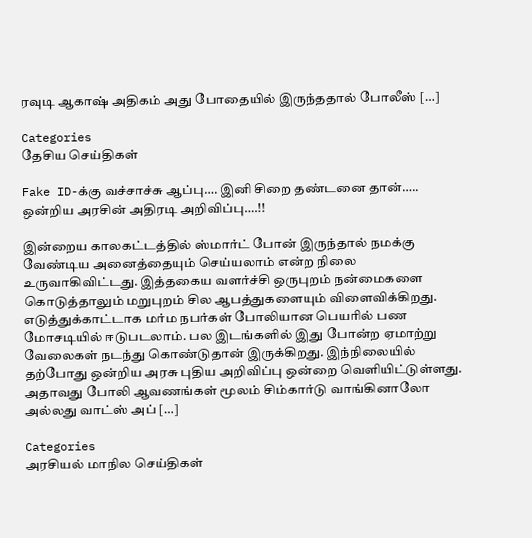ரவுடி ஆகாஷ் அதிகம் அது போதையில் இருந்ததால் போலீஸ் […]

Categories
தேசிய செய்திகள்

Fake ID-க்கு வச்சாச்சு ஆப்பு…. இனி சிறை தண்டனை தான்….. ஒன்றிய அரசின் அதிரடி அறிவிப்பு….!!

இன்றைய காலகட்டத்தில் ஸ்மார்ட் போன் இருந்தால் நமக்கு வேண்டிய அனைத்தையும் செய்யலாம் என்ற நிலை உருவாகிவிட்டது. இத்தகைய வளர்ச்சி ஒருபுறம் நன்மைகளை கொடுத்தாலும் மறுபுறம் சில ஆபத்துகளையும் விளைவிக்கிறது. எடுத்துக்காட்டாக மர்ம நபர்கள் போலியான பெயரில் பண மோசடியில் ஈடுபடலாம். பல இடங்களில் இது போன்ற ஏமாற்று வேலைகள் நடந்து கொண்டுதான் இருக்கிறது. இந்நிலையில் தற்போது ஒன்றிய அரசு புதிய அறிவிப்பு ஒன்றை வெளியிட்டுள்ளது. அதாவது போலி ஆவணங்கள் மூலம் சிம்கார்டு வாங்கினாலோ அல்லது வாட்ஸ் அப் […]

Categories
அரசியல் மாநில செய்திகள்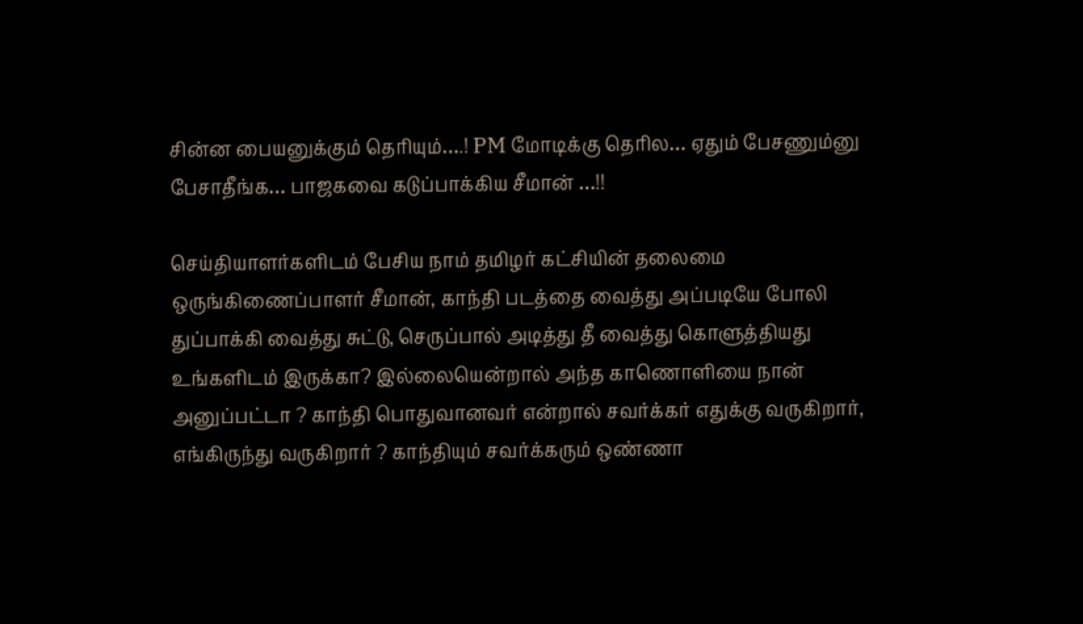சின்ன பையனுக்கும் தெரியும்….! PM மோடிக்கு தெரில… ஏதும் பேசணும்னு பேசாதீங்க… பாஜகவை கடுப்பாக்கிய சீமான் …!!

செய்தியாளர்களிடம் பேசிய நாம் தமிழர் கட்சியின் தலைமை ஒருங்கிணைப்பாளர் சீமான், காந்தி படத்தை வைத்து அப்படியே போலி துப்பாக்கி வைத்து சுட்டு, செருப்பால் அடித்து தீ வைத்து கொளுத்தியது உங்களிடம் இருக்கா? இல்லையென்றால் அந்த காணொளியை நான் அனுப்பட்டா ? காந்தி பொதுவானவர் என்றால் சவர்க்கர் எதுக்கு வருகிறார், எங்கிருந்து வருகிறார் ? காந்தியும் சவர்க்கரும் ஒண்ணா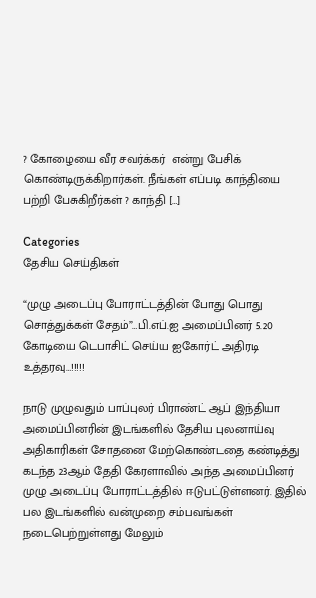? கோழையை வீர சவர்க்கர்  என்று பேசிக் கொண்டிருக்கிறார்கள். நீங்கள் எப்படி காந்தியை பற்றி பேசுகிறீர்கள் ? காந்தி […]

Categories
தேசிய செய்திகள்

“முழு அடைப்பு போராட்டத்தின் போது பொது சொத்துக்கள் சேதம்”…பி.எப்.ஐ அமைப்பினர் 5.20 கோடியை டெபாசிட் செய்ய ஐகோர்ட் அதிரடி உத்தரவு…!!!!!

நாடு முழுவதும் பாப்புலர் பிராண்ட் ஆப் இந்தியா அமைப்பினரின் இடங்களில் தேசிய புலனாய்வு அதிகாரிகள் சோதனை மேற்கொண்டதை கண்டித்து கடந்த 23ஆம் தேதி கேரளாவில் அந்த அமைப்பினர் முழு அடைப்பு போராட்டத்தில் ஈடுபட்டுள்ளனர். இதில் பல இடங்களில் வன்முறை சம்பவங்கள் நடைபெற்றுள்ளது மேலும்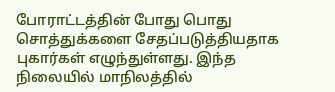போராட்டத்தின் போது பொது சொத்துக்களை சேதப்படுத்தியதாக புகார்கள் எழுந்துள்ளது. இந்த நிலையில் மாநிலத்தில்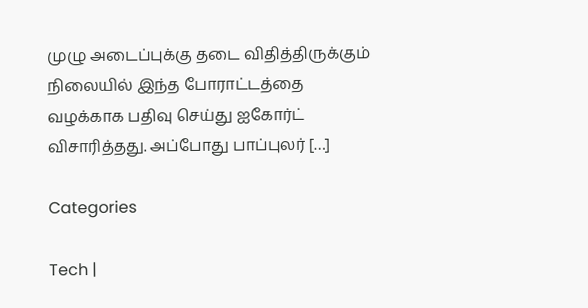முழு அடைப்புக்கு தடை விதித்திருக்கும் நிலையில் இந்த போராட்டத்தை வழக்காக பதிவு செய்து ஐகோர்ட்  விசாரித்தது. அப்போது பாப்புலர் […]

Categories

Tech |